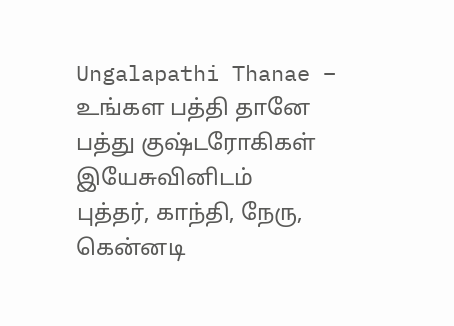Ungalapathi Thanae – உங்கள பத்தி தானே
பத்து குஷ்டரோகிகள் இயேசுவினிடம்
புத்தர், காந்தி, நேரு, கென்னடி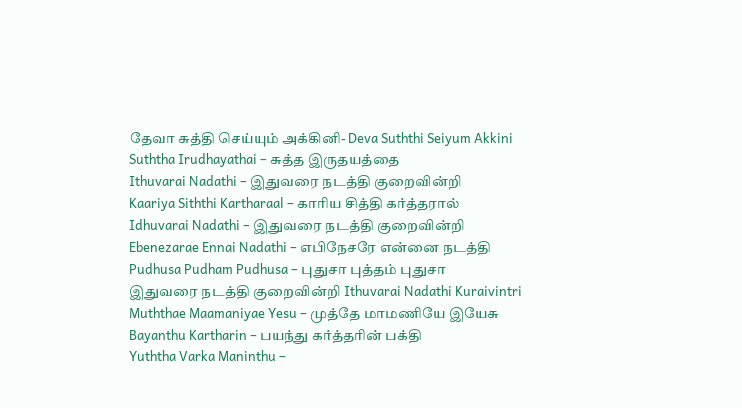தேவா சுத்தி செய்யும் அக்கினி- Deva Suththi Seiyum Akkini
Suththa Irudhayathai – சுத்த இருதயத்தை
Ithuvarai Nadathi – இதுவரை நடத்தி குறைவின்றி
Kaariya Siththi Kartharaal – காரிய சித்தி கர்த்தரால்
Idhuvarai Nadathi – இதுவரை நடத்தி குறைவின்றி
Ebenezarae Ennai Nadathi – எபிநேசரே என்னை நடத்தி
Pudhusa Pudham Pudhusa – புதுசா புத்தம் புதுசா
இதுவரை நடத்தி குறைவின்றி Ithuvarai Nadathi Kuraivintri
Muththae Maamaniyae Yesu – முத்தே மாமணியே இயேசு
Bayanthu Kartharin – பயந்து கர்த்தரின் பக்தி
Yuththa Varka Maninthu –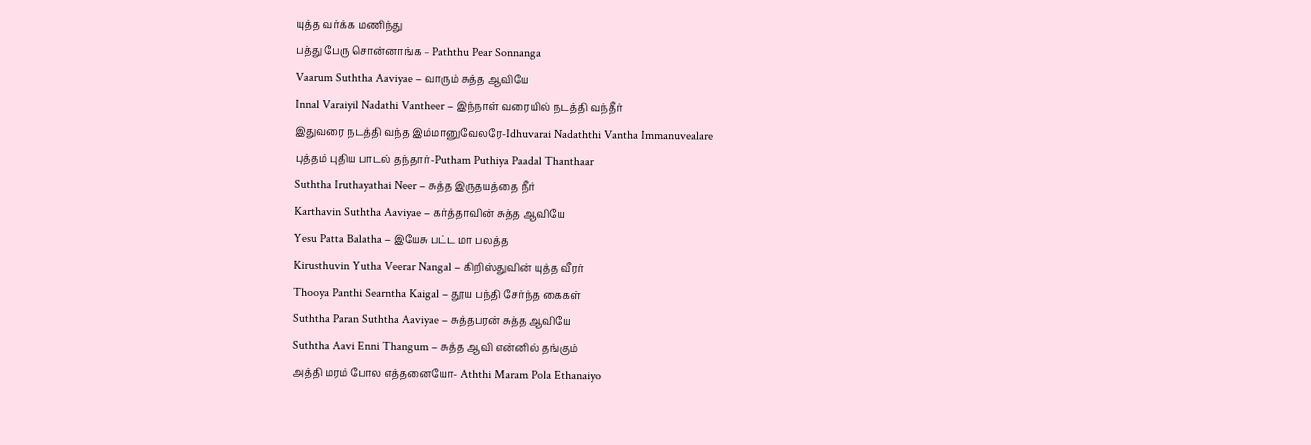யுத்த வர்க்க மணிந்து
பத்து பேரு சொன்னாங்க – Paththu Pear Sonnanga
Vaarum Suththa Aaviyae – வாரும் சுத்த ஆவியே
Innal Varaiyil Nadathi Vantheer – இந்நாள் வரையில் நடத்தி வந்தீர்
இதுவரை நடத்தி வந்த இம்மானுவேலரே-Idhuvarai Nadaththi Vantha Immanuvealare
புத்தம் புதிய பாடல் தந்தார்-Putham Puthiya Paadal Thanthaar
Suththa Iruthayathai Neer – சுத்த இருதயத்தை நீர்
Karthavin Suththa Aaviyae – கர்த்தாவின் சுத்த ஆவியே
Yesu Patta Balatha – இயேசு பட்ட மா பலத்த
Kirusthuvin Yutha Veerar Nangal – கிறிஸ்துவின் யுத்த வீரர்
Thooya Panthi Searntha Kaigal – தூய பந்தி சேர்ந்த கைகள்
Suththa Paran Suththa Aaviyae – சுத்தபரன் சுத்த ஆவியே
Suththa Aavi Enni Thangum – சுத்த ஆவி என்னில் தங்கும்
அத்தி மரம் போல எத்தனையோ- Aththi Maram Pola Ethanaiyo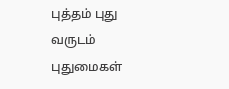புத்தம் புது வருடம் புதுமைகள்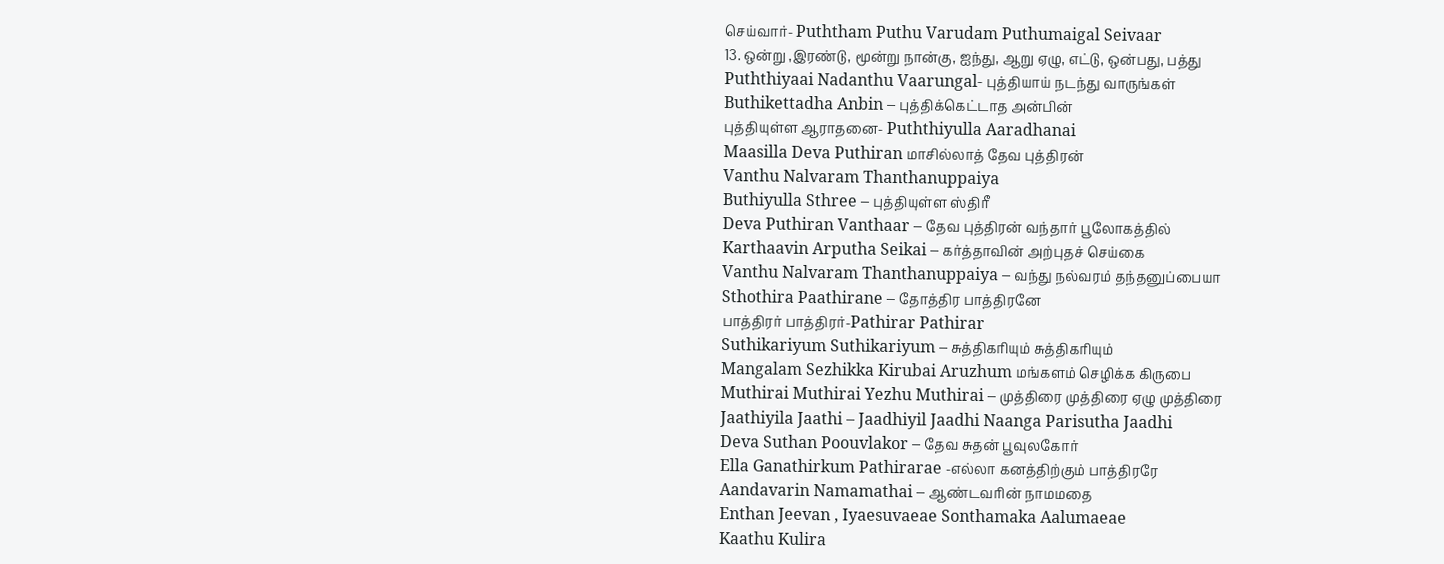செய்வார்- Puththam Puthu Varudam Puthumaigal Seivaar
13. ஒன்று ,இரண்டு, மூன்று நான்கு, ஐந்து, ஆறு ஏழு, எட்டு, ஒன்பது, பத்து
Puththiyaai Nadanthu Vaarungal- புத்தியாய் நடந்து வாருங்கள்
Buthikettadha Anbin – புத்திக்கெட்டாத அன்பின்
புத்தியுள்ள ஆராதனை- Puththiyulla Aaradhanai
Maasilla Deva Puthiran மாசில்லாத் தேவ புத்திரன்
Vanthu Nalvaram Thanthanuppaiya
Buthiyulla Sthree – புத்தியுள்ள ஸ்திரீ
Deva Puthiran Vanthaar – தேவ புத்திரன் வந்தார் பூலோகத்தில்
Karthaavin Arputha Seikai – கர்த்தாவின் அற்புதச் செய்கை
Vanthu Nalvaram Thanthanuppaiya – வந்து நல்வரம் தந்தனுப்பையா
Sthothira Paathirane – தோத்திர பாத்திரனே
பாத்திரர் பாத்திரர்-Pathirar Pathirar
Suthikariyum Suthikariyum – சுத்திகரியும் சுத்திகரியும்
Mangalam Sezhikka Kirubai Aruzhum மங்களம் செழிக்க கிருபை
Muthirai Muthirai Yezhu Muthirai – முத்திரை முத்திரை ஏழு முத்திரை
Jaathiyila Jaathi – Jaadhiyil Jaadhi Naanga Parisutha Jaadhi
Deva Suthan Poouvlakor – தேவ சுதன் பூவுலகோர்
Ella Ganathirkum Pathirarae -எல்லா கனத்திற்கும் பாத்திரரே
Aandavarin Namamathai – ஆண்டவரின் நாமமதை
Enthan Jeevan , Iyaesuvaeae Sonthamaka Aalumaeae
Kaathu Kulira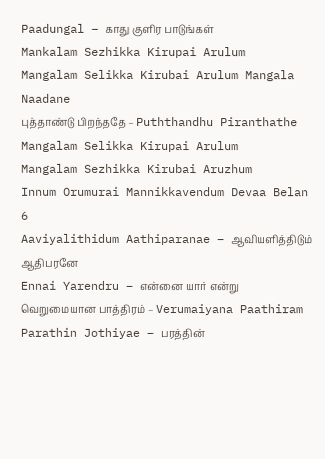Paadungal – காது குளிர பாடுங்கள்
Mankalam Sezhikka Kirupai Arulum
Mangalam Selikka Kirubai Arulum Mangala Naadane
புத்தாண்டு பிறந்ததே – Puththandhu Piranthathe
Mangalam Selikka Kirupai Arulum
Mangalam Sezhikka Kirubai Aruzhum
Innum Orumurai Mannikkavendum Devaa Belan 6
Aaviyalithidum Aathiparanae – ஆவியளித்திடும் ஆதிபரனே
Ennai Yarendru – என்னை யார் என்று
வெறுமையான பாத்திரம் – Verumaiyana Paathiram
Parathin Jothiyae – பரத்தின்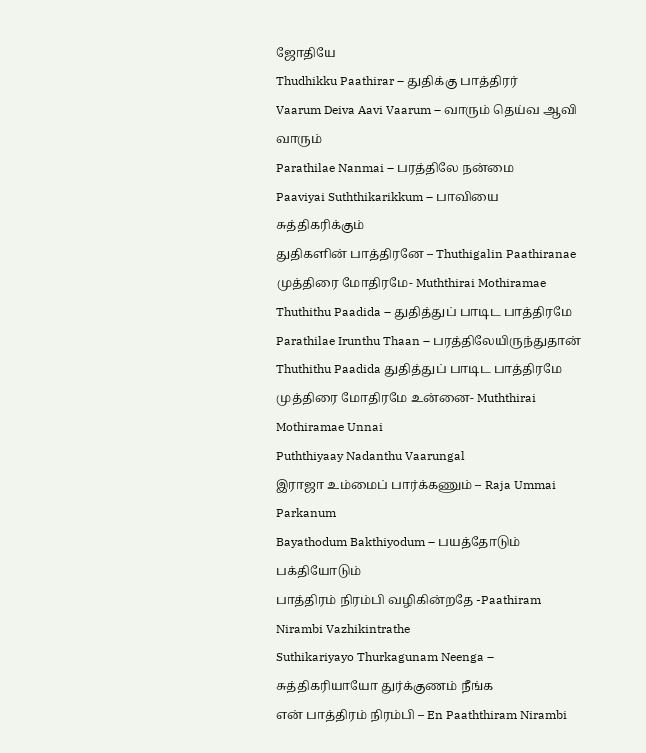ஜோதியே
Thudhikku Paathirar – துதிக்கு பாத்திரர்
Vaarum Deiva Aavi Vaarum – வாரும் தெய்வ ஆவி வாரும்
Parathilae Nanmai – பரத்திலே நன்மை
Paaviyai Suththikarikkum – பாவியை சுத்திகரிக்கும்
துதிகளின் பாத்திரனே – Thuthigalin Paathiranae
முத்திரை மோதிரமே- Muththirai Mothiramae
Thuthithu Paadida – துதித்துப் பாடிட பாத்திரமே
Parathilae Irunthu Thaan – பரத்திலேயிருந்துதான்
Thuthithu Paadida துதித்துப் பாடிட பாத்திரமே
முத்திரை மோதிரமே உன்னை- Muththirai Mothiramae Unnai
Puththiyaay Nadanthu Vaarungal
இராஜா உம்மைப் பார்க்கணும் – Raja Ummai Parkanum
Bayathodum Bakthiyodum – பயத்தோடும் பக்தியோடும்
பாத்திரம் நிரம்பி வழிகின்றதே -Paathiram Nirambi Vazhikintrathe
Suthikariyayo Thurkagunam Neenga – சுத்திகரியாயோ துர்க்குணம் நீங்க
என் பாத்திரம் நிரம்பி – En Paaththiram Nirambi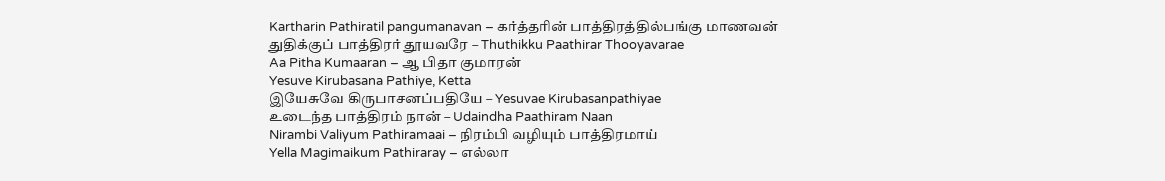Kartharin Pathiratil pangumanavan – கர்த்தரின் பாத்திரத்தில்பங்கு மாணவன்
துதிக்குப் பாத்திரர் தூயவரே – Thuthikku Paathirar Thooyavarae
Aa Pitha Kumaaran – ஆ பிதா குமாரன்
Yesuve Kirubasana Pathiye, Ketta
இயேசுவே கிருபாசனப்பதியே – Yesuvae Kirubasanpathiyae
உடைந்த பாத்திரம் நான் – Udaindha Paathiram Naan
Nirambi Valiyum Pathiramaai – நிரம்பி வழியும் பாத்திரமாய்
Yella Magimaikum Pathiraray – எல்லா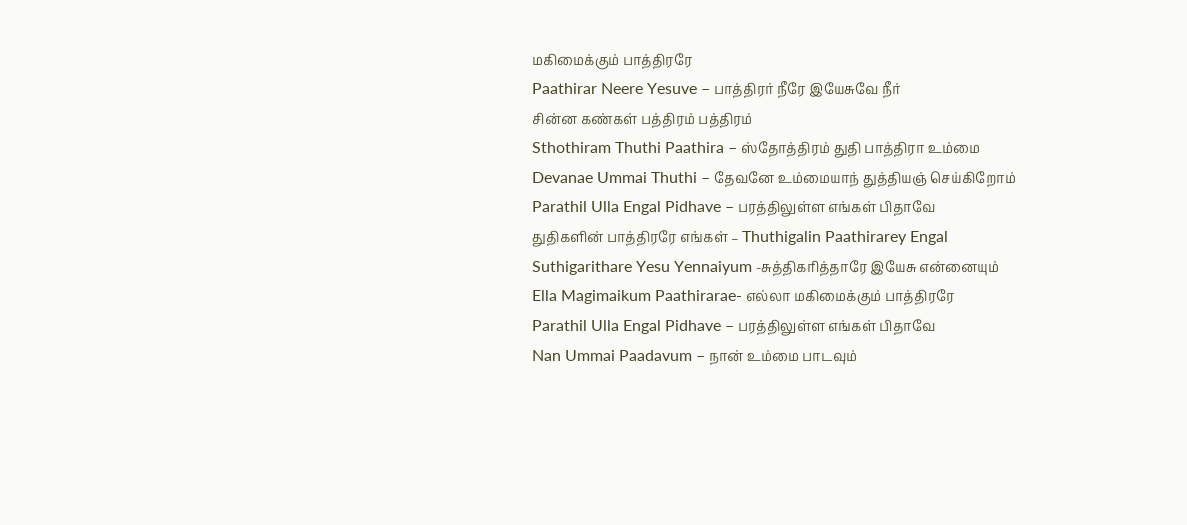மகிமைக்கும் பாத்திரரே
Paathirar Neere Yesuve – பாத்திரர் நீரே இயேசுவே நீர்
சின்ன கண்கள் பத்திரம் பத்திரம்
Sthothiram Thuthi Paathira – ஸ்தோத்திரம் துதி பாத்திரா உம்மை
Devanae Ummai Thuthi – தேவனே உம்மையாந் துத்தியஞ் செய்கிறோம்
Parathil Ulla Engal Pidhave – பரத்திலுள்ள எங்கள் பிதாவே
துதிகளின் பாத்திரரே எங்கள் – Thuthigalin Paathirarey Engal
Suthigarithare Yesu Yennaiyum -சுத்திகரித்தாரே இயேசு என்னையும்
Ella Magimaikum Paathirarae- எல்லா மகிமைக்கும் பாத்திரரே
Parathil Ulla Engal Pidhave – பரத்திலுள்ள எங்கள் பிதாவே
Nan Ummai Paadavum – நான் உம்மை பாடவும்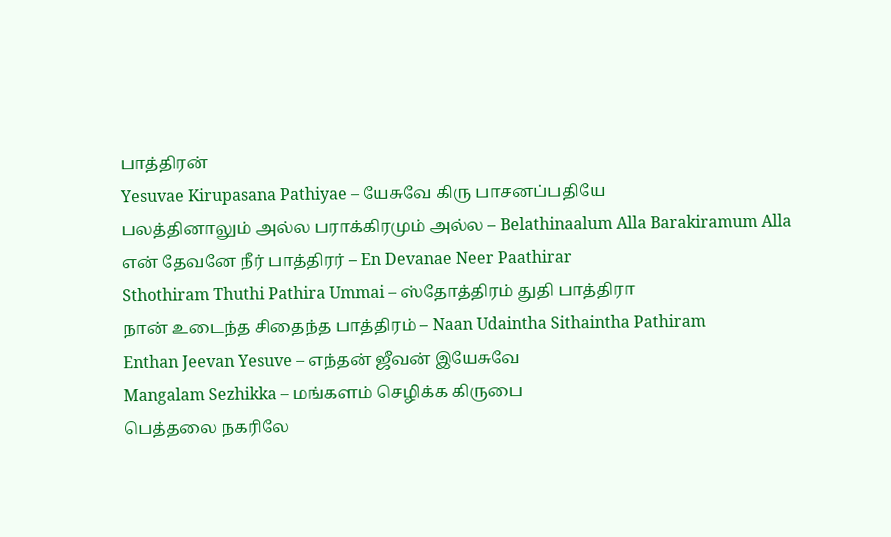பாத்திரன்
Yesuvae Kirupasana Pathiyae – யேசுவே கிரு பாசனப்பதியே
பலத்தினாலும் அல்ல பராக்கிரமும் அல்ல – Belathinaalum Alla Barakiramum Alla
என் தேவனே நீர் பாத்திரர் – En Devanae Neer Paathirar
Sthothiram Thuthi Pathira Ummai – ஸ்தோத்திரம் துதி பாத்திரா
நான் உடைந்த சிதைந்த பாத்திரம் – Naan Udaintha Sithaintha Pathiram
Enthan Jeevan Yesuve – எந்தன் ஜீவன் இயேசுவே
Mangalam Sezhikka – மங்களம் செழிக்க கிருபை
பெத்தலை நகரிலே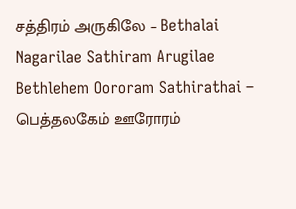சத்திரம் அருகிலே – Bethalai Nagarilae Sathiram Arugilae
Bethlehem Oororam Sathirathai – பெத்தலகேம் ஊரோரம்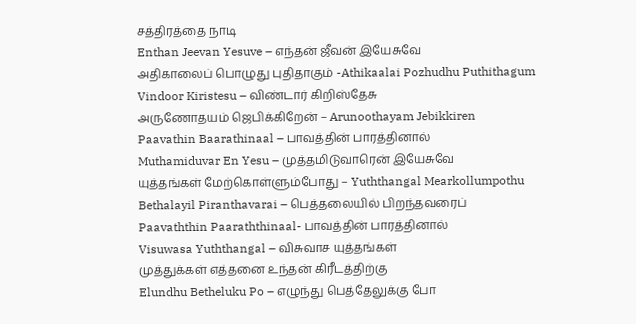சத்திரத்தை நாடி
Enthan Jeevan Yesuve – எந்தன் ஜீவன் இயேசுவே
அதிகாலைப் பொழுது புதிதாகும் -Athikaalai Pozhudhu Puthithagum
Vindoor Kiristesu – விண்டார் கிறிஸ்தேசு
அருணோதயம் ஜெபிக்கிறேன் – Arunoothayam Jebikkiren
Paavathin Baarathinaal – பாவத்தின் பாரத்தினால்
Muthamiduvar En Yesu – முத்தமிடுவாரென் இயேசுவே
யுத்தங்கள் மேற்கொள்ளும்போது – Yuththangal Mearkollumpothu
Bethalayil Piranthavarai – பெத்தலையில் பிறந்தவரைப்
Paavaththin Paaraththinaal- பாவத்தின் பாரத்தினால்
Visuwasa Yuththangal – விசுவாச யுத்தங்கள்
முத்துக்கள் எத்தனை உந்தன் கிரீடத்திற்கு
Elundhu Betheluku Po – எழுந்து பெத்தேலுக்கு போ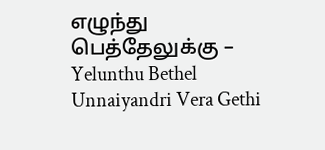எழுந்து பெத்தேலுக்கு – Yelunthu Bethel
Unnaiyandri Vera Gethi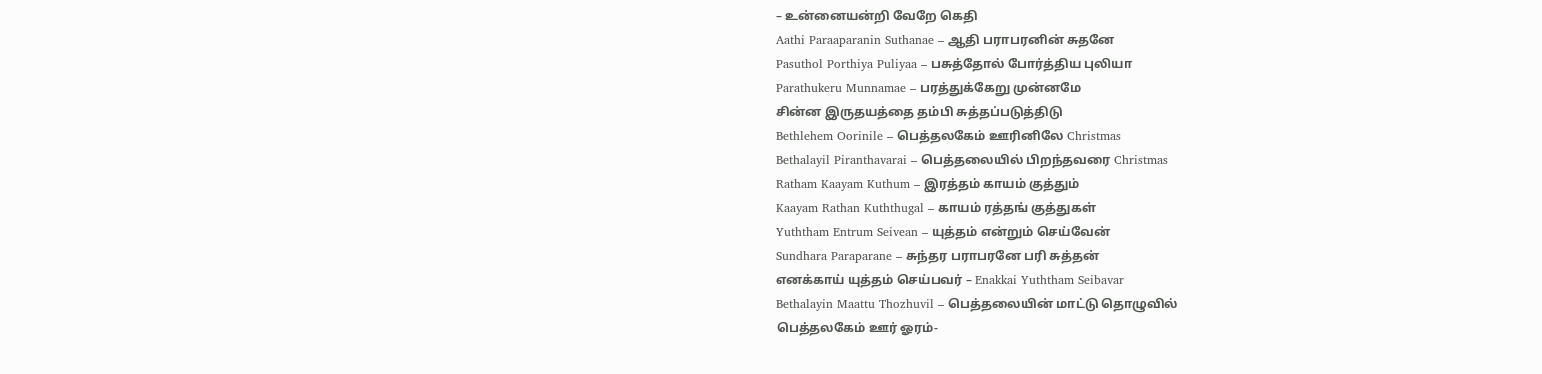– உன்னையன்றி வேறே கெதி
Aathi Paraaparanin Suthanae – ஆதி பராபரனின் சுதனே
Pasuthol Porthiya Puliyaa – பசுத்தோல் போர்த்திய புலியா
Parathukeru Munnamae – பரத்துக்கேறு முன்னமே
சின்ன இருதயத்தை தம்பி சுத்தப்படுத்திடு
Bethlehem Oorinile – பெத்தலகேம் ஊரினிலே Christmas
Bethalayil Piranthavarai – பெத்தலையில் பிறந்தவரை Christmas
Ratham Kaayam Kuthum – இரத்தம் காயம் குத்தும்
Kaayam Rathan Kuththugal – காயம் ரத்தங் குத்துகள்
Yuththam Entrum Seivean – யுத்தம் என்றும் செய்வேன்
Sundhara Paraparane – சுந்தர பராபரனே பரி சுத்தன்
எனக்காய் யுத்தம் செய்பவர் – Enakkai Yuththam Seibavar
Bethalayin Maattu Thozhuvil – பெத்தலையின் மாட்டு தொழுவில்
பெத்தலகேம் ஊர் ஓரம்-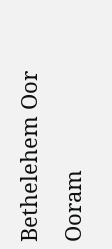Bethelehem Oor Ooram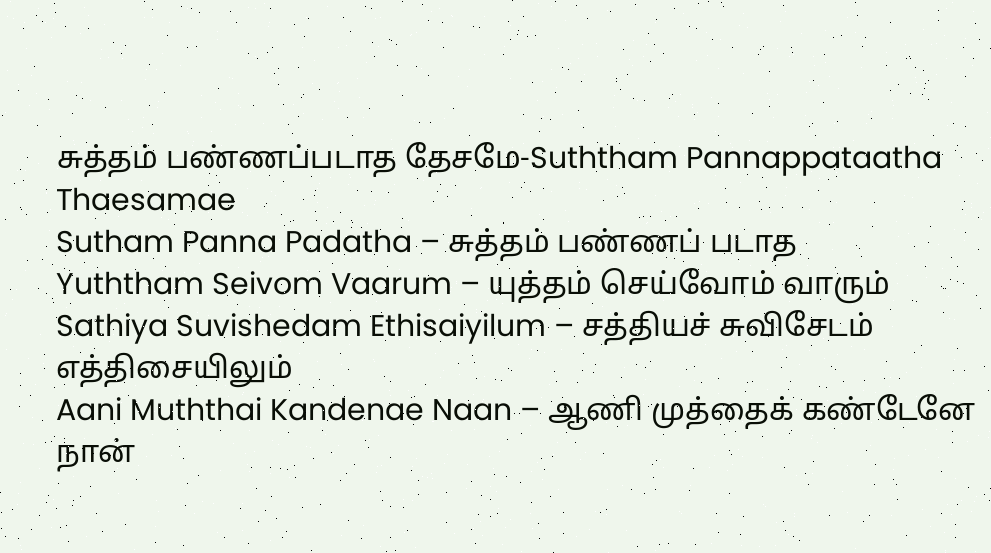சுத்தம் பண்ணப்படாத தேசமே-Suththam Pannappataatha Thaesamae
Sutham Panna Padatha – சுத்தம் பண்ணப் படாத
Yuththam Seivom Vaarum – யுத்தம் செய்வோம் வாரும்
Sathiya Suvishedam Ethisaiyilum – சத்தியச் சுவிசேடம் எத்திசையிலும்
Aani Muththai Kandenae Naan – ஆணி முத்தைக் கண்டேனே நான்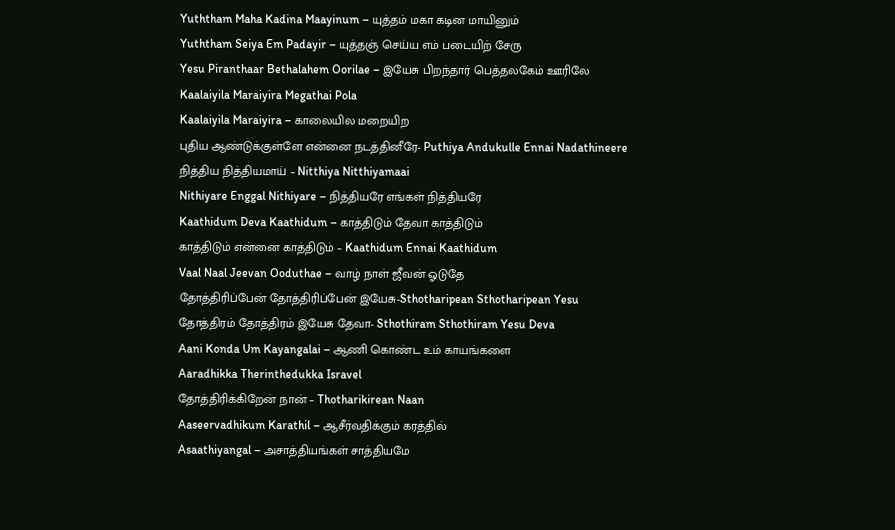Yuththam Maha Kadina Maayinum – யுத்தம் மகா கடின மாயினும்
Yuththam Seiya Em Padayir – யுத்தஞ் செய்ய எம் படையிற் சேரு
Yesu Piranthaar Bethalahem Oorilae – இயேசு பிறந்தார் பெத்தலகேம் ஊரிலே
Kaalaiyila Maraiyira Megathai Pola
Kaalaiyila Maraiyira – காலையில மறையிற
புதிய ஆண்டுக்குள்ளே என்னை நடத்தினீரே- Puthiya Andukulle Ennai Nadathineere
நித்திய நித்தியமாய் – Nitthiya Nitthiyamaai
Nithiyare Enggal Nithiyare – நித்தியரே எங்கள் நித்தியரே
Kaathidum Deva Kaathidum – காத்திடும் தேவா காத்திடும்
காத்திடும் என்னை காத்திடும் – Kaathidum Ennai Kaathidum
Vaal Naal Jeevan Ooduthae – வாழ் நாள் ஜீவன் ஓடுதே
தோத்திரிப்பேன் தோத்திரிப்பேன் இயேசு-Sthotharipean Sthotharipean Yesu
தோத்திரம் தோத்திரம் இயேசு தேவா- Sthothiram Sthothiram Yesu Deva
Aani Konda Um Kayangalai – ஆணி கொண்ட உம் காயங்களை
Aaradhikka Therinthedukka Isravel
தோத்திரிக்கிறேன் நான் – Thotharikirean Naan
Aaseervadhikum Karathil – ஆசீர்வதிக்கும் கரத்தில்
Asaathiyangal – அசாத்தியங்கள் சாத்தியமே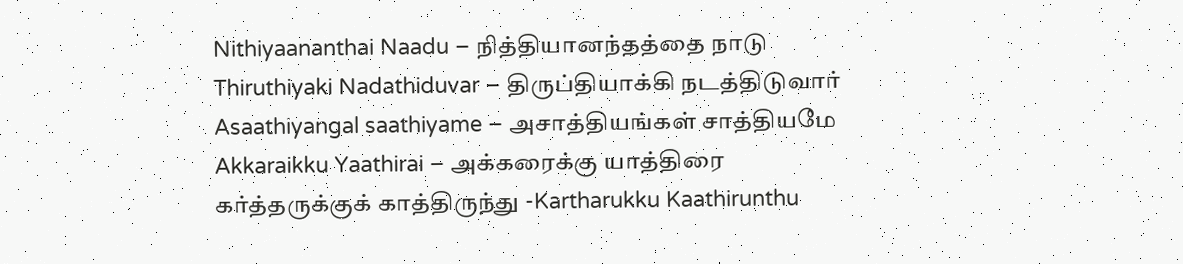Nithiyaananthai Naadu – நித்தியானந்தத்தை நாடு
Thiruthiyaki Nadathiduvar – திருப்தியாக்கி நடத்திடுவார்
Asaathiyangal saathiyame – அசாத்தியங்கள் சாத்தியமே
Akkaraikku Yaathirai – அக்கரைக்கு யாத்திரை
கர்த்தருக்குக் காத்திருந்து -Kartharukku Kaathirunthu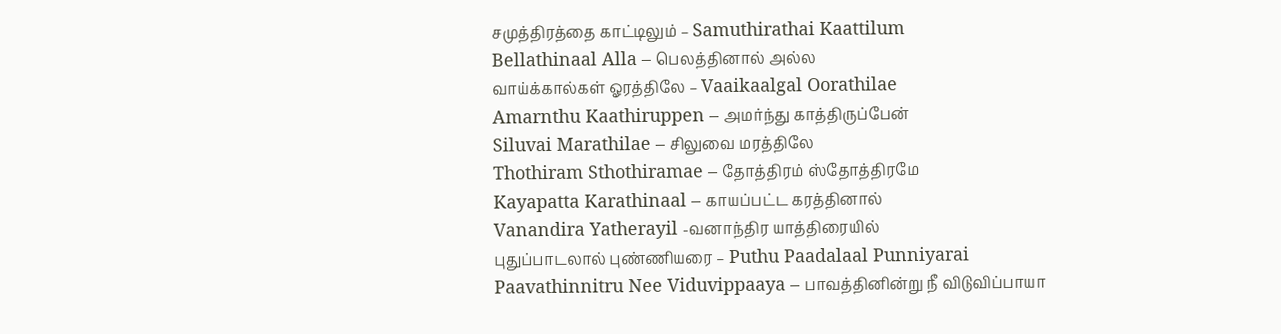சமுத்திரத்தை காட்டிலும் – Samuthirathai Kaattilum
Bellathinaal Alla – பெலத்தினால் அல்ல
வாய்க்கால்கள் ஓரத்திலே – Vaaikaalgal Oorathilae
Amarnthu Kaathiruppen – அமர்ந்து காத்திருப்பேன்
Siluvai Marathilae – சிலுவை மரத்திலே
Thothiram Sthothiramae – தோத்திரம் ஸ்தோத்திரமே
Kayapatta Karathinaal – காயப்பட்ட கரத்தினால்
Vanandira Yatherayil -வனாந்திர யாத்திரையில்
புதுப்பாடலால் புண்ணியரை – Puthu Paadalaal Punniyarai
Paavathinnitru Nee Viduvippaaya – பாவத்தினின்று நீ விடுவிப்பாயா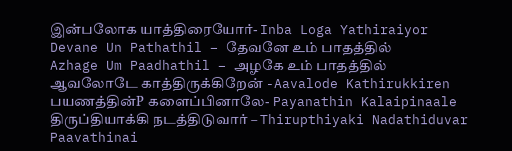இன்பலோக யாத்திரையோர்- Inba Loga Yathiraiyor
Devane Un Pathathil – தேவனே உம் பாதத்தில்
Azhage Um Paadhathil – அழகே உம் பாதத்தில்
ஆவலோடே காத்திருக்கிறேன் -Aavalode Kathirukkiren
பயணத்தின்P களைப்பினாலே- Payanathin Kalaipinaale
திருப்தியாக்கி நடத்திடுவார் – Thirupthiyaki Nadathiduvar
Paavathinai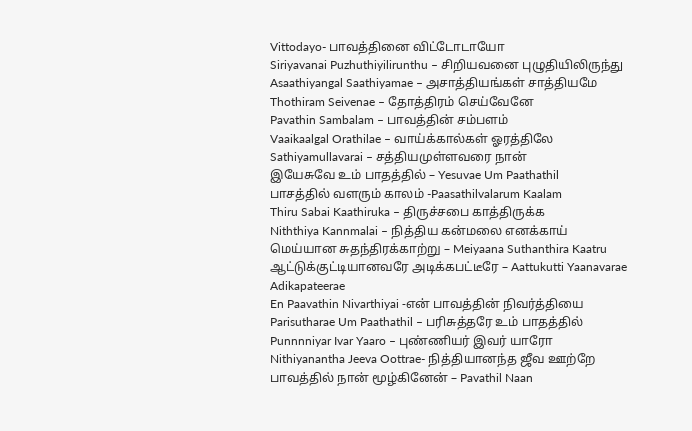Vittodayo- பாவத்தினை விட்டோடாயோ
Siriyavanai Puzhuthiyilirunthu – சிறியவனை புழுதியிலிருந்து
Asaathiyangal Saathiyamae – அசாத்தியங்கள் சாத்தியமே
Thothiram Seivenae – தோத்திரம் செய்வேனே
Pavathin Sambalam – பாவத்தின் சம்பளம்
Vaaikaalgal Orathilae – வாய்க்கால்கள் ஓரத்திலே
Sathiyamullavarai – சத்தியமுள்ளவரை நான்
இயேசுவே உம் பாதத்தில் – Yesuvae Um Paathathil
பாசத்தில் வளரும் காலம் -Paasathilvalarum Kaalam
Thiru Sabai Kaathiruka – திருச்சபை காத்திருக்க
Niththiya Kannmalai – நித்திய கன்மலை எனக்காய்
மெய்யான சுதந்திரக்காற்று – Meiyaana Suthanthira Kaatru
ஆட்டுக்குட்டியானவரே அடிக்கபட்டீரே – Aattukutti Yaanavarae Adikapateerae
En Paavathin Nivarthiyai -என் பாவத்தின் நிவர்த்தியை
Parisutharae Um Paathathil – பரிசுத்தரே உம் பாதத்தில்
Punnnniyar Ivar Yaaro – புண்ணியர் இவர் யாரோ
Nithiyanantha Jeeva Oottrae- நித்தியானந்த ஜீவ ஊற்றே
பாவத்தில் நான் மூழ்கினேன் – Pavathil Naan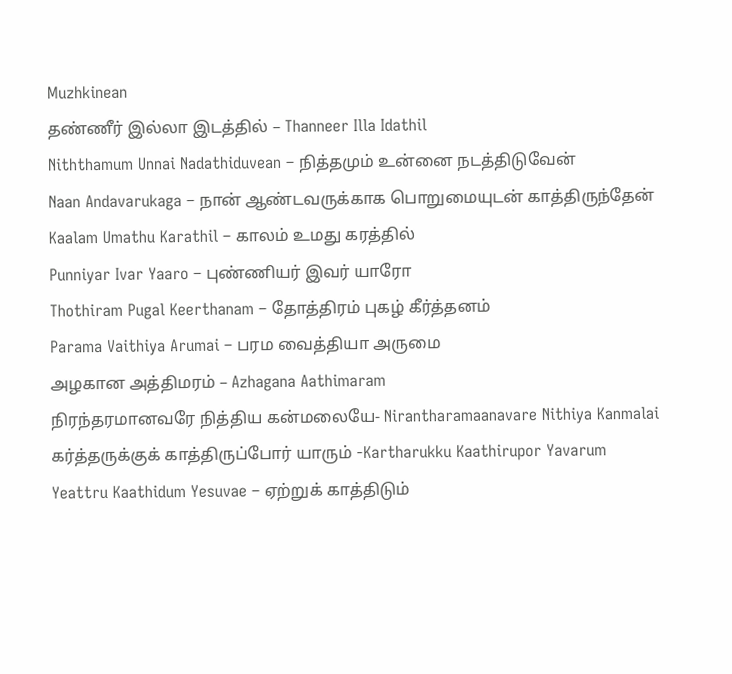Muzhkinean
தண்ணீர் இல்லா இடத்தில் – Thanneer Illa Idathil
Niththamum Unnai Nadathiduvean – நித்தமும் உன்னை நடத்திடுவேன்
Naan Andavarukaga – நான் ஆண்டவருக்காக பொறுமையுடன் காத்திருந்தேன்
Kaalam Umathu Karathil – காலம் உமது கரத்தில்
Punniyar Ivar Yaaro – புண்ணியர் இவர் யாரோ
Thothiram Pugal Keerthanam – தோத்திரம் புகழ் கீர்த்தனம்
Parama Vaithiya Arumai – பரம வைத்தியா அருமை
அழகான அத்திமரம் – Azhagana Aathimaram
நிரந்தரமானவரே நித்திய கன்மலையே- Nirantharamaanavare Nithiya Kanmalai
கர்த்தருக்குக் காத்திருப்போர் யாரும் -Kartharukku Kaathirupor Yavarum
Yeattru Kaathidum Yesuvae – ஏற்றுக் காத்திடும்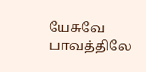யேசுவே
பாவத்திலே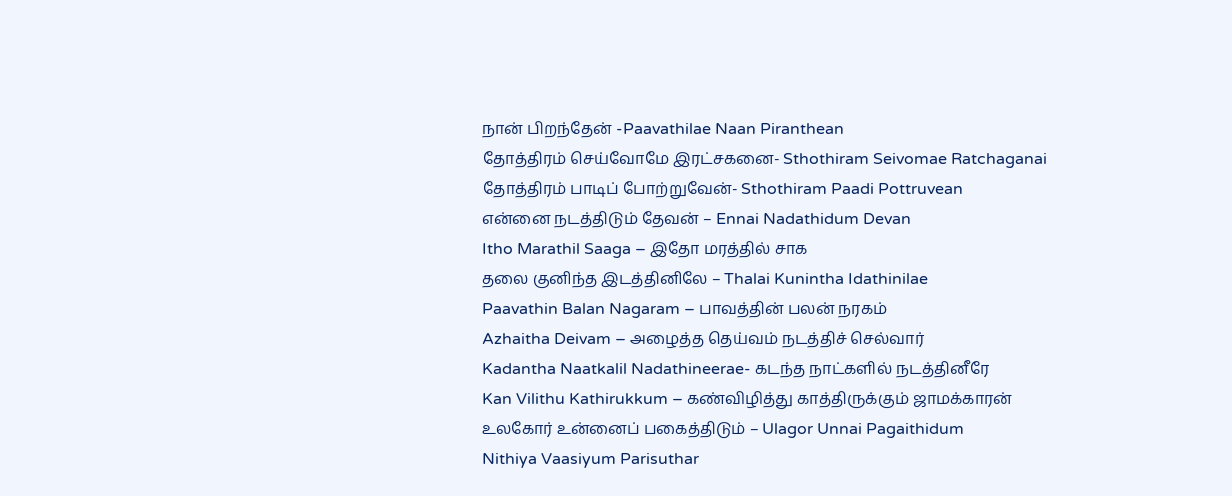நான் பிறந்தேன் -Paavathilae Naan Piranthean
தோத்திரம் செய்வோமே இரட்சகனை- Sthothiram Seivomae Ratchaganai
தோத்திரம் பாடிப் போற்றுவேன்- Sthothiram Paadi Pottruvean
என்னை நடத்திடும் தேவன் – Ennai Nadathidum Devan
Itho Marathil Saaga – இதோ மரத்தில் சாக
தலை குனிந்த இடத்தினிலே – Thalai Kunintha Idathinilae
Paavathin Balan Nagaram – பாவத்தின் பலன் நரகம்
Azhaitha Deivam – அழைத்த தெய்வம் நடத்திச் செல்வார்
Kadantha Naatkalil Nadathineerae- கடந்த நாட்களில் நடத்தினீரே
Kan Vilithu Kathirukkum – கண்விழித்து காத்திருக்கும் ஜாமக்காரன்
உலகோர் உன்னைப் பகைத்திடும் – Ulagor Unnai Pagaithidum
Nithiya Vaasiyum Parisuthar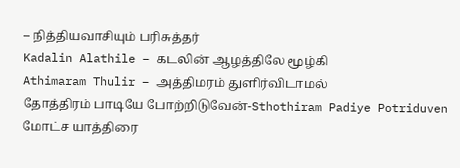– நித்தியவாசியும் பரிசுத்தர்
Kadalin Alathile – கடலின் ஆழத்திலே மூழ்கி
Athimaram Thulir – அத்திமரம் துளிர்விடாமல்
தோத்திரம் பாடியே போற்றிடுவேன்-Sthothiram Padiye Potriduven
மோட்ச யாத்திரை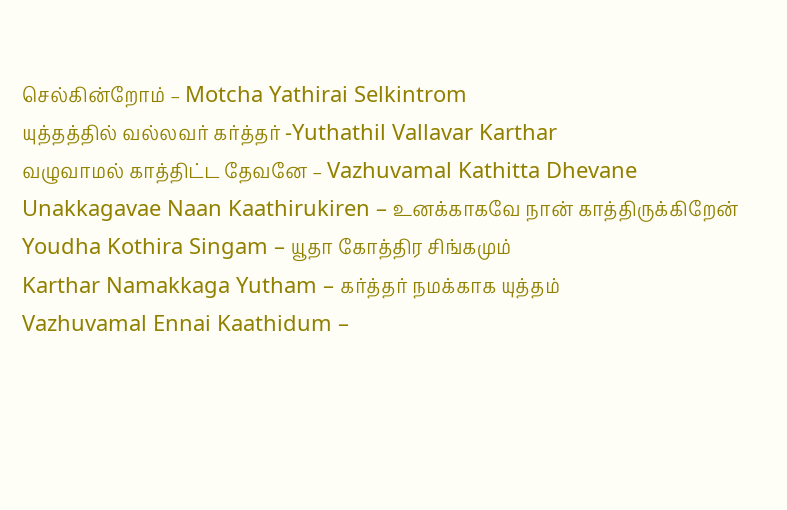செல்கின்றோம் – Motcha Yathirai Selkintrom
யுத்தத்தில் வல்லவர் கர்த்தர் -Yuthathil Vallavar Karthar
வழுவாமல் காத்திட்ட தேவனே – Vazhuvamal Kathitta Dhevane
Unakkagavae Naan Kaathirukiren – உனக்காகவே நான் காத்திருக்கிறேன்
Youdha Kothira Singam – யூதா கோத்திர சிங்கமும்
Karthar Namakkaga Yutham – கர்த்தர் நமக்காக யுத்தம்
Vazhuvamal Ennai Kaathidum –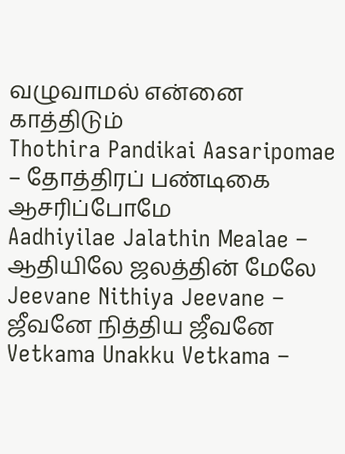வழுவாமல் என்னை காத்திடும்
Thothira Pandikai Aasaripomae – தோத்திரப் பண்டிகை ஆசரிப்போமே
Aadhiyilae Jalathin Mealae – ஆதியிலே ஜலத்தின் மேலே
Jeevane Nithiya Jeevane – ஜீவனே நித்திய ஜீவனே
Vetkama Unakku Vetkama –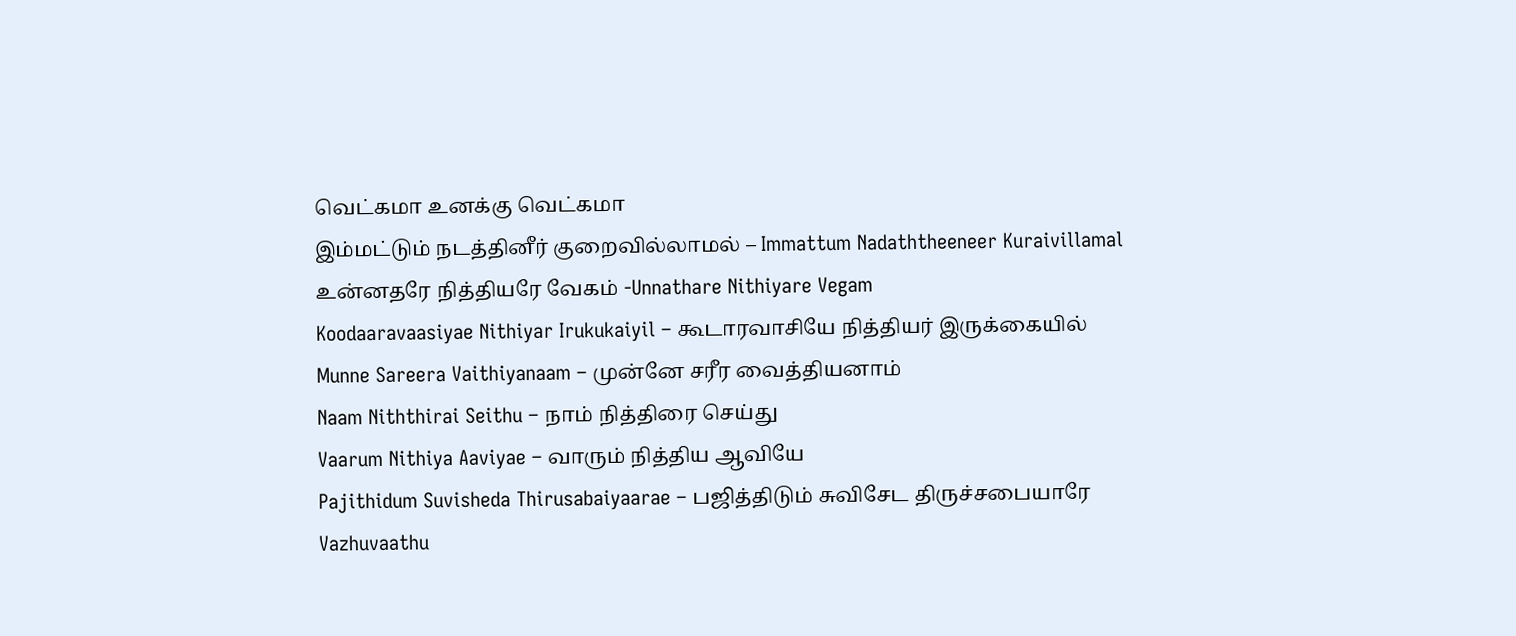வெட்கமா உனக்கு வெட்கமா
இம்மட்டும் நடத்தினீர் குறைவில்லாமல் – Immattum Nadaththeeneer Kuraivillamal
உன்னதரே நித்தியரே வேகம் -Unnathare Nithiyare Vegam
Koodaaravaasiyae Nithiyar Irukukaiyil – கூடாரவாசியே நித்தியர் இருக்கையில்
Munne Sareera Vaithiyanaam – முன்னே சரீர வைத்தியனாம்
Naam Niththirai Seithu – நாம் நித்திரை செய்து
Vaarum Nithiya Aaviyae – வாரும் நித்திய ஆவியே
Pajithidum Suvisheda Thirusabaiyaarae – பஜித்திடும் சுவிசேட திருச்சபையாரே
Vazhuvaathu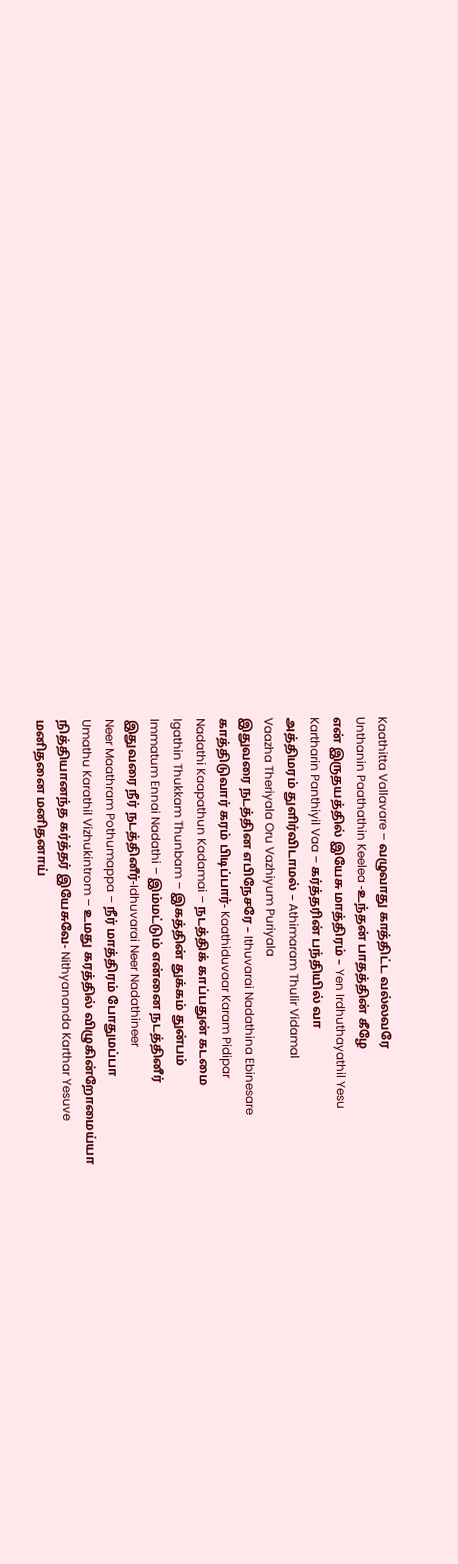Kaathitta Vallavare – வழுவாது காத்திட்ட வல்லவரே
Unthanin Paathathin Keelea -உந்தன் பாதத்தின் கீழே
என் இருதயத்தில் இயேசு மாத்திரம் – Yen Irdhuthayathil Yesu
Kartharin Panthiyil Vaa – கர்த்தரின் பந்தியில் வா
அத்திமரம் துளிர்விடாமல் – Athimaram Thulir Vidamal
Vaazha Theriyala Oru Vazhiyum Puriyala
இதுவரை நடத்தின எபிநேசரே – Ithuvarai Nadathina Ebinesare
காத்திடுவார் கரம் பிடிப்பார்- Kaathiduvaar Karam Pidipar
Nadathi Kaapathun Kadamai – நடத்திக் காப்பதுன் கடமை
Igathin Thukkam Thunbam – இகத்தின் துக்கம் துன்பம்
Immatum Ennai Nadathi – இம்மட்டும் என்னை நடத்தினீர்
இதுவரை நீர் நடத்தினீர்-Idhuvarai Neer Nadathineer
Neer Maathram Pothumappa – நீர் மாத்திரம் போதுமப்பா
Umathu Karathil Vizhukintrom – உமது கரத்தில் விழுகின்றோமைய்யா
நித்தியானந்த கர்த்தர் இயேசுவே- Nithyananda Karthar Yesuve
மனிதனை மனிதனாய்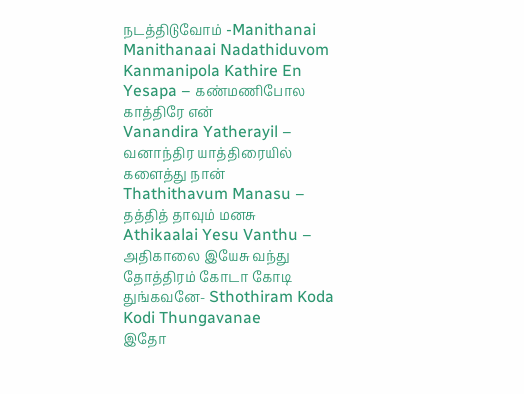நடத்திடுவோம் -Manithanai Manithanaai Nadathiduvom
Kanmanipola Kathire En Yesapa – கண்மணிபோல காத்திரே என்
Vanandira Yatherayil – வனாந்திர யாத்திரையில் களைத்து நான்
Thathithavum Manasu – தத்தித் தாவும் மனசு
Athikaalai Yesu Vanthu – அதிகாலை இயேசு வந்து
தோத்திரம் கோடா கோடி துங்கவனே- Sthothiram Koda Kodi Thungavanae
இதோ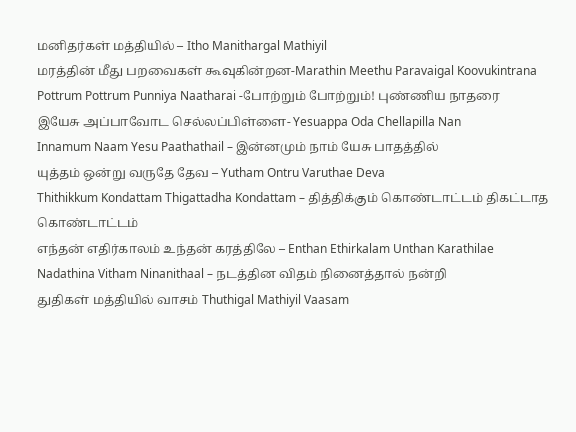மனிதர்கள் மத்தியில் – Itho Manithargal Mathiyil
மரத்தின் மீது பறவைகள் கூவுகின்றன-Marathin Meethu Paravaigal Koovukintrana
Pottrum Pottrum Punniya Naatharai -போற்றும் போற்றும்! புண்ணிய நாதரை
இயேசு அப்பாவோட செல்லப்பிள்ளை- Yesuappa Oda Chellapilla Nan
Innamum Naam Yesu Paathathail – இன்னமும் நாம் யேசு பாதத்தில்
யுத்தம் ஒன்று வருதே தேவ – Yutham Ontru Varuthae Deva
Thithikkum Kondattam Thigattadha Kondattam – தித்திக்கும் கொண்டாட்டம் திகட்டாத கொண்டாட்டம்
எந்தன் எதிர்காலம் உந்தன் கரத்திலே – Enthan Ethirkalam Unthan Karathilae
Nadathina Vitham Ninanithaal – நடத்தின விதம் நினைத்தால் நன்றி
துதிகள் மத்தியில் வாசம் Thuthigal Mathiyil Vaasam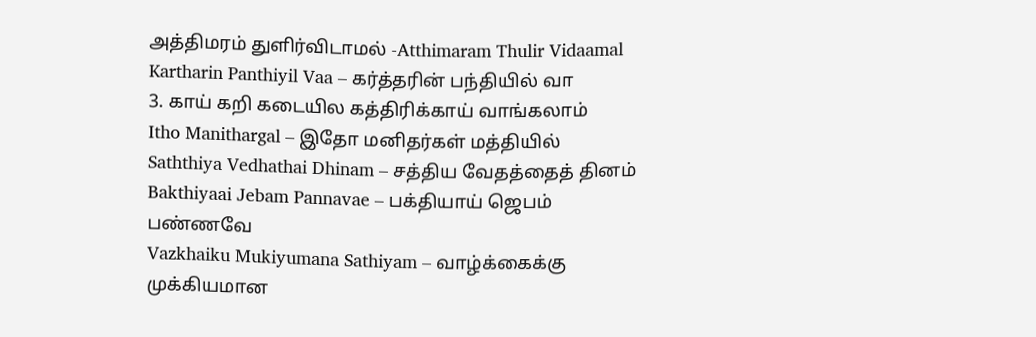அத்திமரம் துளிர்விடாமல் -Atthimaram Thulir Vidaamal
Kartharin Panthiyil Vaa – கர்த்தரின் பந்தியில் வா
3. காய் கறி கடையில கத்திரிக்காய் வாங்கலாம்
Itho Manithargal – இதோ மனிதர்கள் மத்தியில்
Saththiya Vedhathai Dhinam – சத்திய வேதத்தைத் தினம்
Bakthiyaai Jebam Pannavae – பக்தியாய் ஜெபம் பண்ணவே
Vazkhaiku Mukiyumana Sathiyam – வாழ்க்கைக்கு முக்கியமான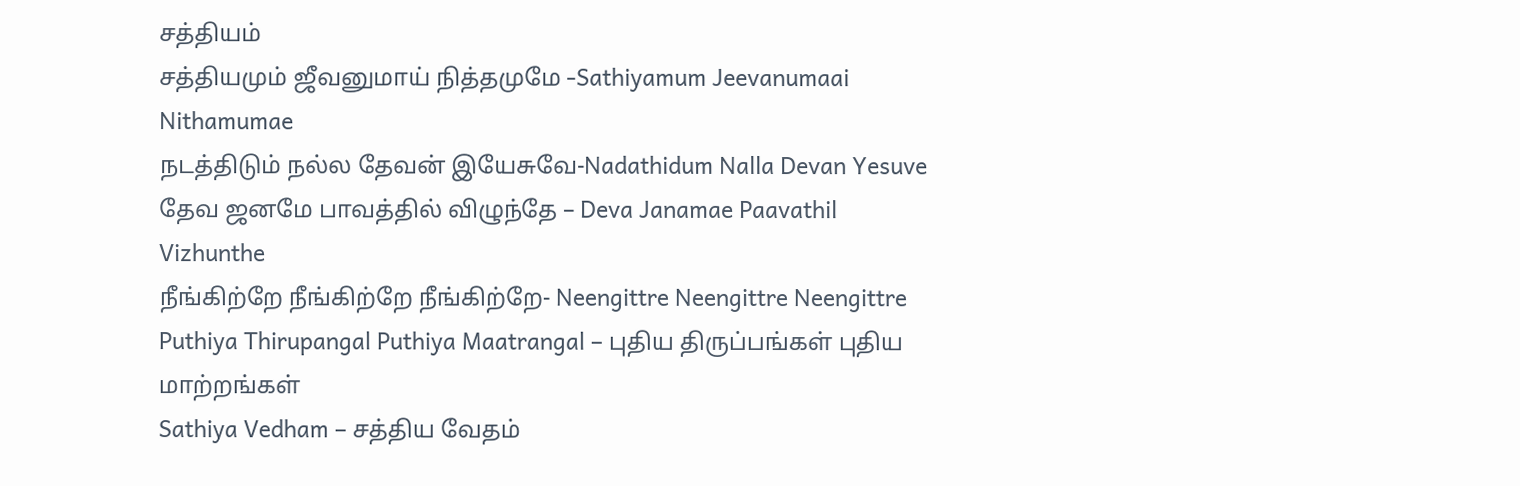சத்தியம்
சத்தியமும் ஜீவனுமாய் நித்தமுமே -Sathiyamum Jeevanumaai Nithamumae
நடத்திடும் நல்ல தேவன் இயேசுவே-Nadathidum Nalla Devan Yesuve
தேவ ஜனமே பாவத்தில் விழுந்தே – Deva Janamae Paavathil Vizhunthe
நீங்கிற்றே நீங்கிற்றே நீங்கிற்றே- Neengittre Neengittre Neengittre
Puthiya Thirupangal Puthiya Maatrangal – புதிய திருப்பங்கள் புதிய மாற்றங்கள்
Sathiya Vedham – சத்திய வேதம்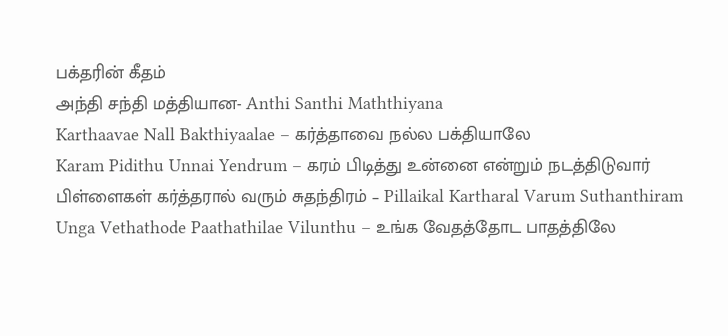பக்தரின் கீதம்
அந்தி சந்தி மத்தியான- Anthi Santhi Maththiyana
Karthaavae Nall Bakthiyaalae – கர்த்தாவை நல்ல பக்தியாலே
Karam Pidithu Unnai Yendrum – கரம் பிடித்து உன்னை என்றும் நடத்திடுவார்
பிள்ளைகள் கர்த்தரால் வரும் சுதந்திரம் – Pillaikal Kartharal Varum Suthanthiram
Unga Vethathode Paathathilae Vilunthu – உங்க வேதத்தோட பாதத்திலே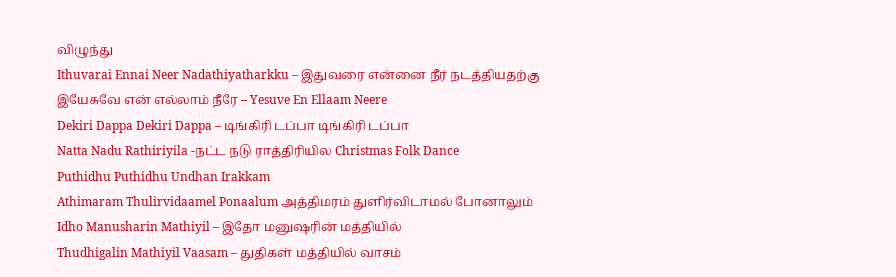விழுந்து
Ithuvarai Ennai Neer Nadathiyatharkku – இதுவரை என்னை நீர் நடத்தியதற்கு
இயேசுவே என் எல்லாம் நீரே – Yesuve En Ellaam Neere
Dekiri Dappa Dekiri Dappa – டிங்கிரி டப்பா டிங்கிரி டப்பா
Natta Nadu Rathiriyila -நட்ட நடு ராத்திரியில Christmas Folk Dance
Puthidhu Puthidhu Undhan Irakkam
Athimaram Thulirvidaamel Ponaalum அத்திமரம் துளிர்விடாமல் போனாலும்
Idho Manusharin Mathiyil – இதோ மனுஷரின் மத்தியில்
Thudhigalin Mathiyil Vaasam – துதிகள் மத்தியில் வாசம்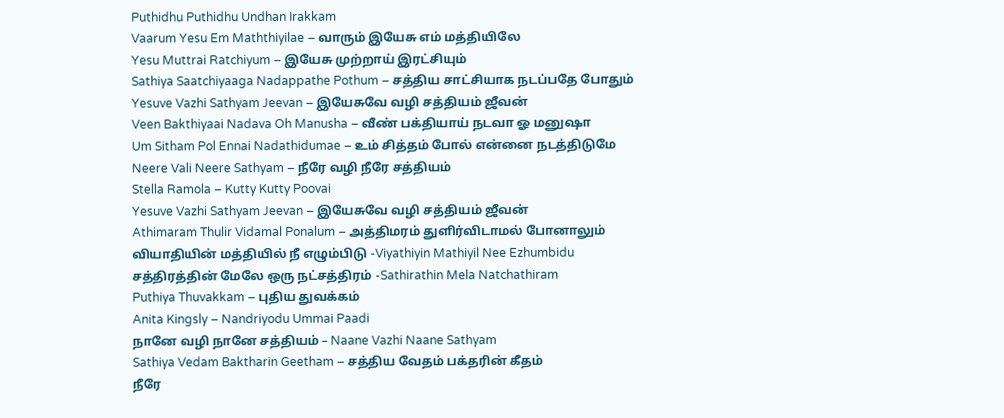Puthidhu Puthidhu Undhan Irakkam
Vaarum Yesu Em Maththiyilae – வாரும் இயேசு எம் மத்தியிலே
Yesu Muttrai Ratchiyum – இயேசு முற்றாய் இரட்சியும்
Sathiya Saatchiyaaga Nadappathe Pothum – சத்திய சாட்சியாக நடப்பதே போதும்
Yesuve Vazhi Sathyam Jeevan – இயேசுவே வழி சத்தியம் ஜீவன்
Veen Bakthiyaai Nadava Oh Manusha – வீண் பக்தியாய் நடவா ஓ மனுஷா
Um Sitham Pol Ennai Nadathidumae – உம் சித்தம் போல் என்னை நடத்திடுமே
Neere Vali Neere Sathyam – நீரே வழி நீரே சத்தியம்
Stella Ramola – Kutty Kutty Poovai
Yesuve Vazhi Sathyam Jeevan – இயேசுவே வழி சத்தியம் ஜீவன்
Athimaram Thulir Vidamal Ponalum – அத்திமரம் துளிர்விடாமல் போனாலும்
வியாதியின் மத்தியில் நீ எழும்பிடு -Viyathiyin Mathiyil Nee Ezhumbidu
சத்திரத்தின் மேலே ஒரு நட்சத்திரம் -Sathirathin Mela Natchathiram
Puthiya Thuvakkam – புதிய துவக்கம்
Anita Kingsly – Nandriyodu Ummai Paadi
நானே வழி நானே சத்தியம் – Naane Vazhi Naane Sathyam
Sathiya Vedam Baktharin Geetham – சத்திய வேதம் பக்தரின் கீதம்
நீரே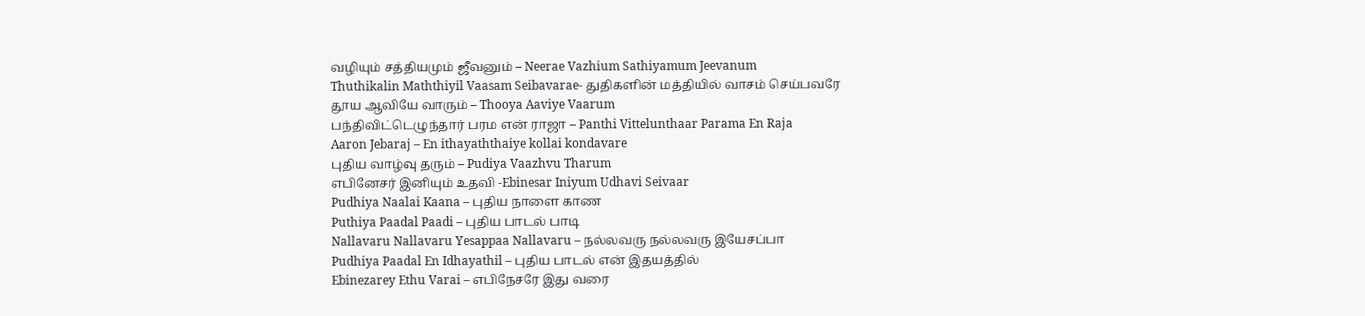வழியும் சத்தியமும் ஜீவனும் – Neerae Vazhium Sathiyamum Jeevanum
Thuthikalin Maththiyil Vaasam Seibavarae- துதிகளின் மத்தியில் வாசம் செய்பவரே
தூய ஆவியே வாரும் – Thooya Aaviye Vaarum
பந்திவிட்டெழுந்தார் பரம என் ராஜா – Panthi Vittelunthaar Parama En Raja
Aaron Jebaraj – En ithayaththaiye kollai kondavare
புதிய வாழ்வு தரும் – Pudiya Vaazhvu Tharum
எபினேசர் இனியும் உதவி -Ebinesar Iniyum Udhavi Seivaar
Pudhiya Naalai Kaana – புதிய நாளை காண
Puthiya Paadal Paadi – புதிய பாடல் பாடி
Nallavaru Nallavaru Yesappaa Nallavaru – நல்லவரு நல்லவரு இயேசப்பா
Pudhiya Paadal En Idhayathil – புதிய பாடல் என் இதயத்தில்
Ebinezarey Ethu Varai – எபிநேசரே இது வரை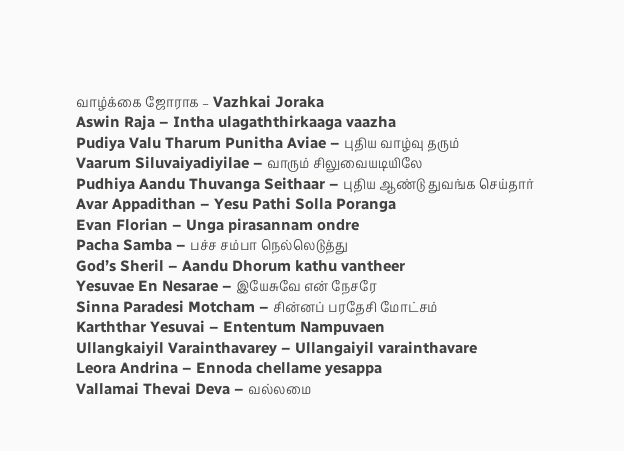வாழ்க்கை ஜோராக – Vazhkai Joraka
Aswin Raja – Intha ulagaththirkaaga vaazha
Pudiya Valu Tharum Punitha Aviae – புதிய வாழ்வு தரும்
Vaarum Siluvaiyadiyilae – வாரும் சிலுவையடியிலே
Pudhiya Aandu Thuvanga Seithaar – புதிய ஆண்டு துவங்க செய்தார்
Avar Appadithan – Yesu Pathi Solla Poranga
Evan Florian – Unga pirasannam ondre
Pacha Samba – பச்ச சம்பா நெல்லெடுத்து
God’s Sheril – Aandu Dhorum kathu vantheer
Yesuvae En Nesarae – இயேசுவே என் நேசரே
Sinna Paradesi Motcham – சின்னப் பரதேசி மோட்சம்
Karththar Yesuvai – Ententum Nampuvaen
Ullangkaiyil Varainthavarey – Ullangaiyil varainthavare
Leora Andrina – Ennoda chellame yesappa
Vallamai Thevai Deva – வல்லமை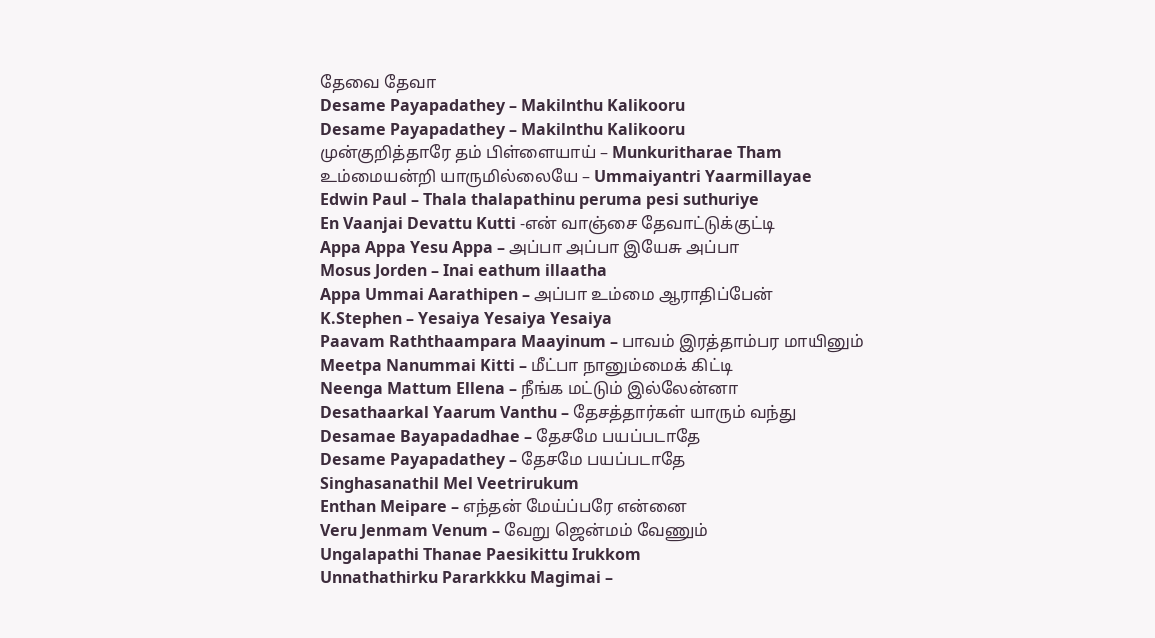தேவை தேவா
Desame Payapadathey – Makilnthu Kalikooru
Desame Payapadathey – Makilnthu Kalikooru
முன்குறித்தாரே தம் பிள்ளையாய் – Munkuritharae Tham
உம்மையன்றி யாருமில்லையே – Ummaiyantri Yaarmillayae
Edwin Paul – Thala thalapathinu peruma pesi suthuriye
En Vaanjai Devattu Kutti -என் வாஞ்சை தேவாட்டுக்குட்டி
Appa Appa Yesu Appa – அப்பா அப்பா இயேசு அப்பா
Mosus Jorden – Inai eathum illaatha
Appa Ummai Aarathipen – அப்பா உம்மை ஆராதிப்பேன்
K.Stephen – Yesaiya Yesaiya Yesaiya
Paavam Raththaampara Maayinum – பாவம் இரத்தாம்பர மாயினும்
Meetpa Nanummai Kitti – மீட்பா நானும்மைக் கிட்டி
Neenga Mattum Ellena – நீங்க மட்டும் இல்லேன்னா
Desathaarkal Yaarum Vanthu – தேசத்தார்கள் யாரும் வந்து
Desamae Bayapadadhae – தேசமே பயப்படாதே
Desame Payapadathey – தேசமே பயப்படாதே
Singhasanathil Mel Veetrirukum
Enthan Meipare – எந்தன் மேய்ப்பரே என்னை
Veru Jenmam Venum – வேறு ஜென்மம் வேணும்
Ungalapathi Thanae Paesikittu Irukkom
Unnathathirku Pararkkku Magimai –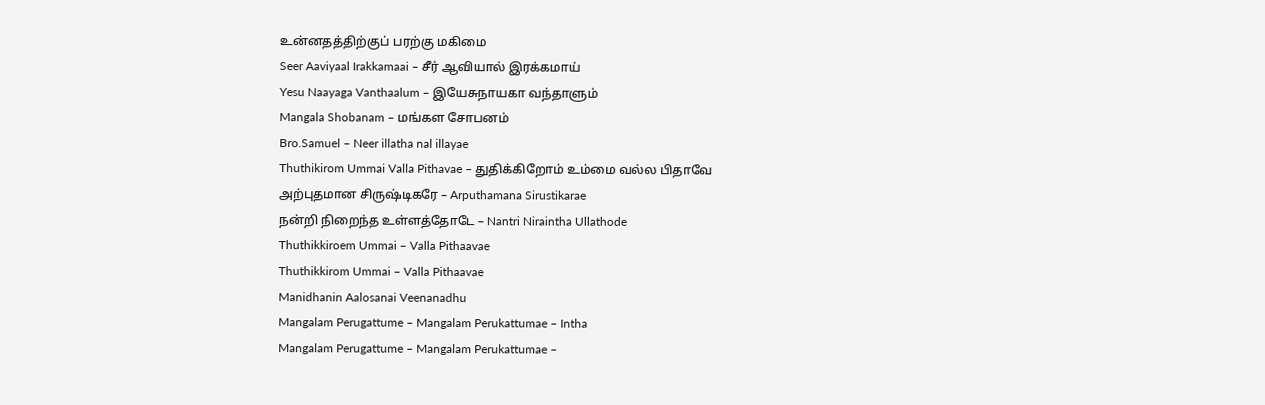உன்னதத்திற்குப் பரற்கு மகிமை
Seer Aaviyaal Irakkamaai – சீர் ஆவியால் இரக்கமாய்
Yesu Naayaga Vanthaalum – இயேசுநாயகா வந்தாளும்
Mangala Shobanam – மங்கள சோபனம்
Bro.Samuel – Neer illatha nal illayae
Thuthikirom Ummai Valla Pithavae – துதிக்கிறோம் உம்மை வல்ல பிதாவே
அற்புதமான சிருஷ்டிகரே – Arputhamana Sirustikarae
நன்றி நிறைந்த உள்ளத்தோடே – Nantri Niraintha Ullathode
Thuthikkiroem Ummai – Valla Pithaavae
Thuthikkirom Ummai – Valla Pithaavae
Manidhanin Aalosanai Veenanadhu
Mangalam Perugattume – Mangalam Perukattumae – Intha
Mangalam Perugattume – Mangalam Perukattumae –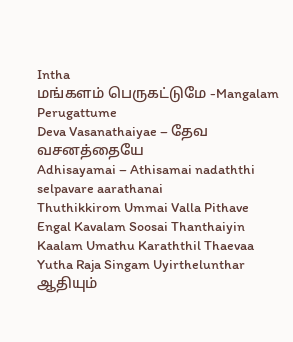Intha
மங்களம் பெருகட்டுமே -Mangalam Perugattume
Deva Vasanathaiyae – தேவ வசனத்தையே
Adhisayamai – Athisamai nadaththi selpavare aarathanai
Thuthikkirom Ummai Valla Pithave
Engal Kavalam Soosai Thanthaiyin
Kaalam Umathu Karaththil Thaevaa
Yutha Raja Singam Uyirthelunthar
ஆதியும்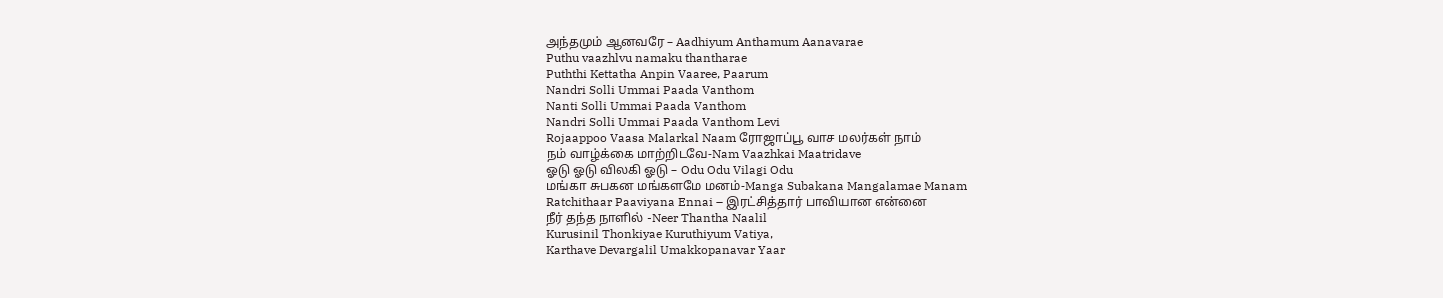அந்தமும் ஆனவரே – Aadhiyum Anthamum Aanavarae
Puthu vaazhlvu namaku thantharae
Puththi Kettatha Anpin Vaaree, Paarum
Nandri Solli Ummai Paada Vanthom
Nanti Solli Ummai Paada Vanthom
Nandri Solli Ummai Paada Vanthom Levi
Rojaappoo Vaasa Malarkal Naam ரோஜாப்பூ வாச மலர்கள் நாம்
நம் வாழ்க்கை மாற்றிடவே-Nam Vaazhkai Maatridave
ஓடு ஓடு விலகி ஓடு – Odu Odu Vilagi Odu
மங்கா சுபகன மங்களமே மனம்-Manga Subakana Mangalamae Manam
Ratchithaar Paaviyana Ennai – இரட்சித்தார் பாவியான என்னை
நீர் தந்த நாளில் -Neer Thantha Naalil
Kurusinil Thonkiyae Kuruthiyum Vatiya,
Karthave Devargalil Umakkopanavar Yaar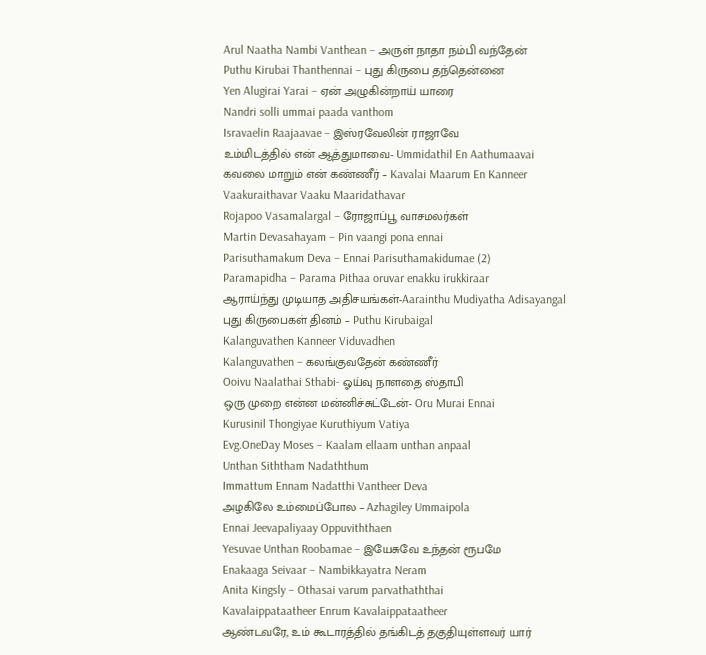Arul Naatha Nambi Vanthean – அருள் நாதா நம்பி வந்தேன்
Puthu Kirubai Thanthennai – புது கிருபை தந்தென்னை
Yen Alugirai Yarai – ஏன் அழுகின்றாய் யாரை
Nandri solli ummai paada vanthom
Isravaelin Raajaavae – இஸ்ரவேலின் ராஜாவே
உம்மிடத்தில் என் ஆத்துமாவை- Ummidathil En Aathumaavai
கவலை மாறும் என் கண்ணீர் – Kavalai Maarum En Kanneer
Vaakuraithavar Vaaku Maaridathavar
Rojapoo Vasamalargal – ரோஜாப்பூ வாசமலர்கள்
Martin Devasahayam – Pin vaangi pona ennai
Parisuthamakum Deva – Ennai Parisuthamakidumae (2)
Paramapidha – Parama Pithaa oruvar enakku irukkiraar
ஆராய்ந்து முடியாத அதிசயங்கள்-Aarainthu Mudiyatha Adisayangal
புது கிருபைகள் தினம் – Puthu Kirubaigal
Kalanguvathen Kanneer Viduvadhen
Kalanguvathen – கலங்குவதேன் கண்ணீர்
Ooivu Naalathai Sthabi- ஓய்வு நாளதை ஸ்தாபி
ஒரு முறை என்ன மன்னிச்சுட்டேன்- Oru Murai Ennai
Kurusinil Thongiyae Kuruthiyum Vatiya
Evg.OneDay Moses – Kaalam ellaam unthan anpaal
Unthan Siththam Nadaththum
Immattum Ennam Nadatthi Vantheer Deva
அழகிலே உம்மைப்போல – Azhagiley Ummaipola
Ennai Jeevapaliyaay Oppuviththaen
Yesuvae Unthan Roobamae – இயேசுவே உந்தன் ரூபமே
Enakaaga Seivaar – Nambikkayatra Neram
Anita Kingsly – Othasai varum parvathaththai
Kavalaippataatheer Enrum Kavalaippataatheer
ஆண்டவரே, உம் கூடாரத்தில் தங்கிடத் தகுதியுள்ளவர் யார்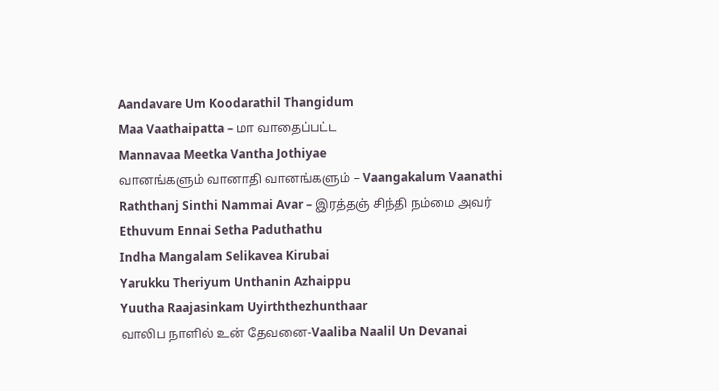Aandavare Um Koodarathil Thangidum
Maa Vaathaipatta – மா வாதைப்பட்ட
Mannavaa Meetka Vantha Jothiyae
வானங்களும் வானாதி வானங்களும் – Vaangakalum Vaanathi
Raththanj Sinthi Nammai Avar – இரத்தஞ் சிந்தி நம்மை அவர்
Ethuvum Ennai Setha Paduthathu
Indha Mangalam Selikavea Kirubai
Yarukku Theriyum Unthanin Azhaippu
Yuutha Raajasinkam Uyirththezhunthaar
வாலிப நாளில் உன் தேவனை-Vaaliba Naalil Un Devanai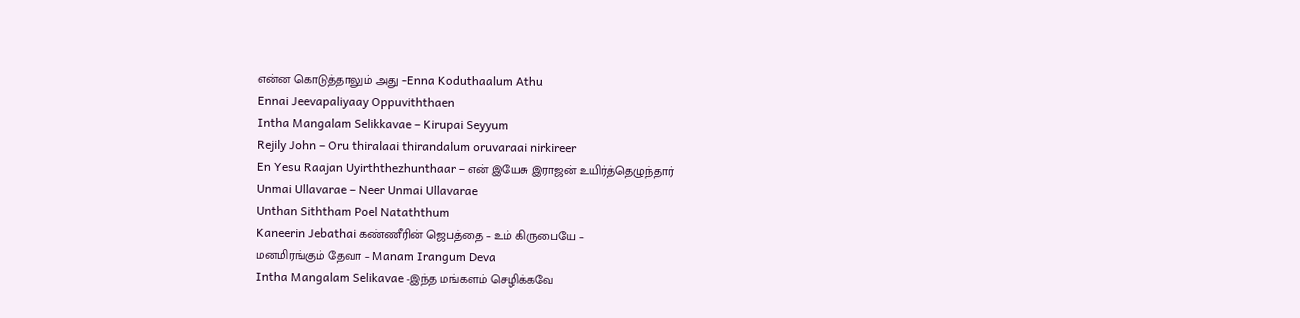என்ன கொடுத்தாலும் அது -Enna Koduthaalum Athu
Ennai Jeevapaliyaay Oppuviththaen
Intha Mangalam Selikkavae – Kirupai Seyyum
Rejily John – Oru thiralaai thirandalum oruvaraai nirkireer
En Yesu Raajan Uyirththezhunthaar – என் இயேசு இராஜன் உயிர்த்தெழுந்தார்
Unmai Ullavarae – Neer Unmai Ullavarae
Unthan Siththam Poel Nataththum
Kaneerin Jebathai கண்ணீரின் ஜெபத்தை – உம் கிருபையே –
மனமிரங்கும் தேவா – Manam Irangum Deva
Intha Mangalam Selikavae -இந்த மங்களம் செழிக்கவே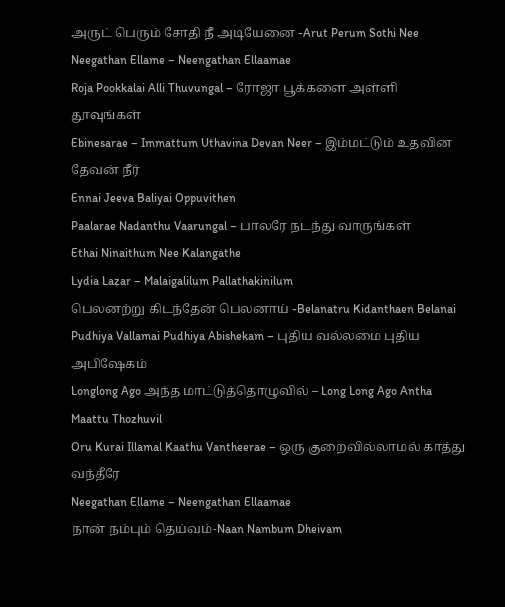அருட் பெரும் சோதி நீ அடியேனை -Arut Perum Sothi Nee
Neegathan Ellame – Neengathan Ellaamae
Roja Pookkalai Alli Thuvungal – ரோஜா பூக்களை அள்ளி தூவுங்கள்
Ebinesarae – Immattum Uthavina Devan Neer – இம்மட்டும் உதவின தேவன் நீர்
Ennai Jeeva Baliyai Oppuvithen
Paalarae Nadanthu Vaarungal – பாலரே நடந்து வாருங்கள்
Ethai Ninaithum Nee Kalangathe
Lydia Lazar – Malaigalilum Pallathakinilum
பெலனற்று கிடந்தேன் பெலனாய் -Belanatru Kidanthaen Belanai
Pudhiya Vallamai Pudhiya Abishekam – புதிய வல்லமை புதிய அபிஷேகம்
Longlong Ago அந்த மாட்டுத்தொழுவில் – Long Long Ago Antha Maattu Thozhuvil
Oru Kurai Illamal Kaathu Vantheerae – ஒரு குறைவில்லாமல் காத்து வந்தீரே
Neegathan Ellame – Neengathan Ellaamae
நான் நம்பும் தெய்வம்-Naan Nambum Dheivam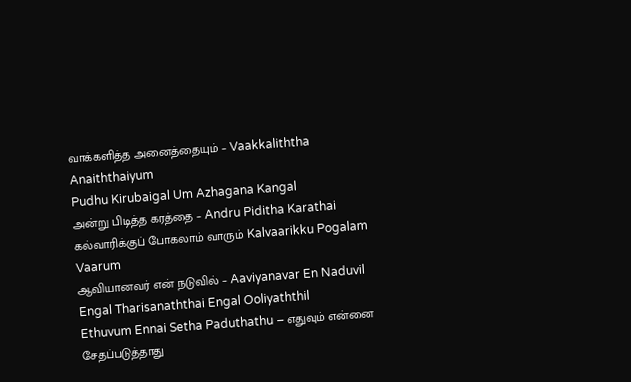வாக்களித்த அனைத்தையும் – Vaakkaliththa Anaiththaiyum
Pudhu Kirubaigal Um Azhagana Kangal
அன்று பிடித்த கரத்தை – Andru Piditha Karathai
கல்வாரிக்குப் போகலாம் வாரும் Kalvaarikku Pogalam Vaarum
ஆவியானவர் என் நடுவில் – Aaviyanavar En Naduvil
Engal Tharisanaththai Engal Ooliyaththil
Ethuvum Ennai Setha Paduthathu – எதுவும் என்னை சேதப்படுத்தாது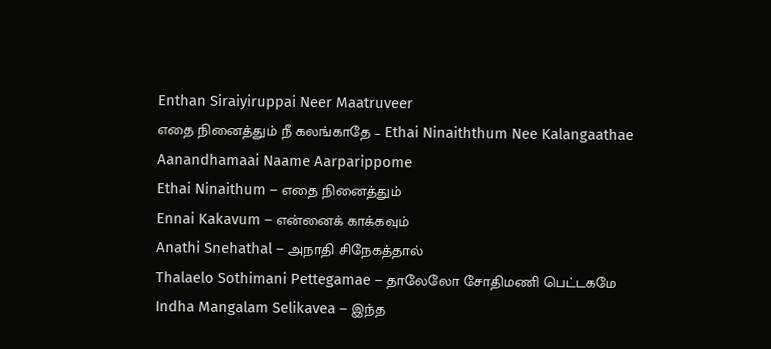Enthan Siraiyiruppai Neer Maatruveer
எதை நினைத்தும் நீ கலங்காதே – Ethai Ninaiththum Nee Kalangaathae
Aanandhamaai Naame Aarparippome
Ethai Ninaithum – எதை நினைத்தும்
Ennai Kakavum – என்னைக் காக்கவும்
Anathi Snehathal – அநாதி சிநேகத்தால்
Thalaelo Sothimani Pettegamae – தாலேலோ சோதிமணி பெட்டகமே
Indha Mangalam Selikavea – இந்த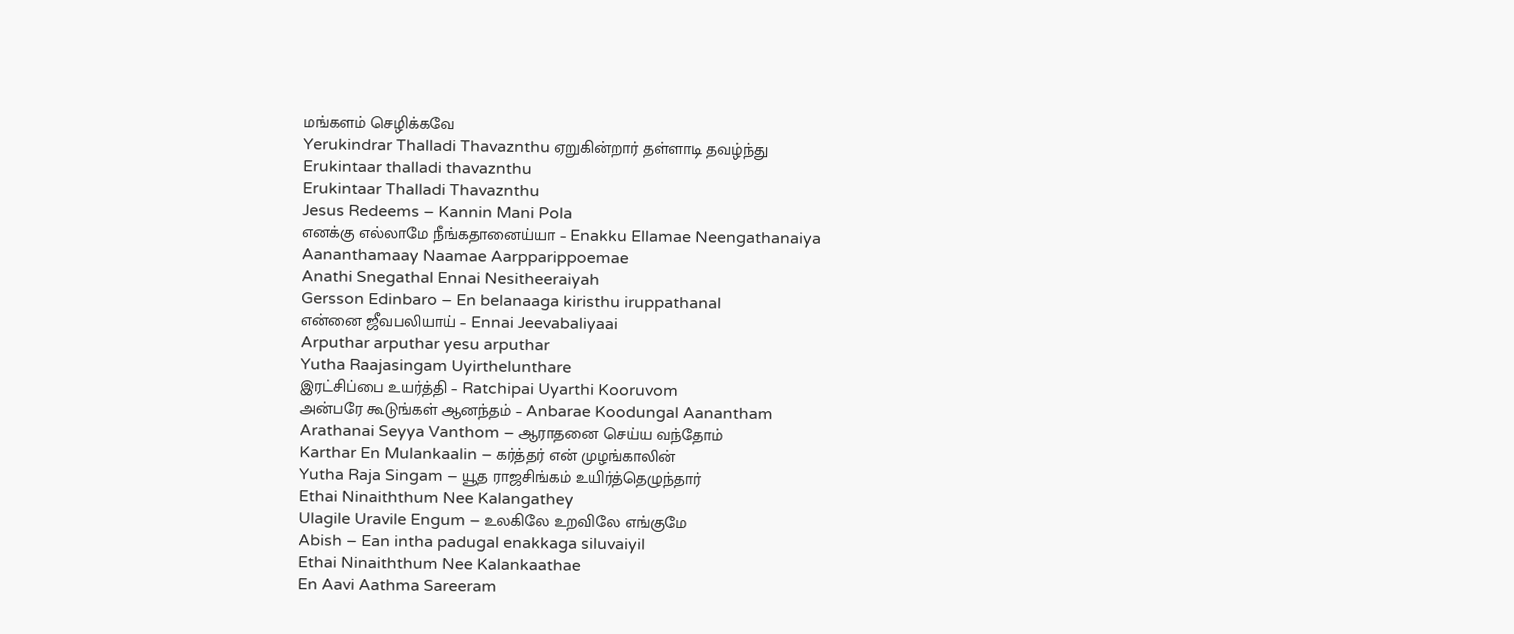மங்களம் செழிக்கவே
Yerukindrar Thalladi Thavaznthu ஏறுகின்றார் தள்ளாடி தவழ்ந்து
Erukintaar thalladi thavaznthu
Erukintaar Thalladi Thavaznthu
Jesus Redeems – Kannin Mani Pola
எனக்கு எல்லாமே நீங்கதானைய்யா – Enakku Ellamae Neengathanaiya
Aananthamaay Naamae Aarpparippoemae
Anathi Snegathal Ennai Nesitheeraiyah
Gersson Edinbaro – En belanaaga kiristhu iruppathanal
என்னை ஜீவபலியாய் – Ennai Jeevabaliyaai
Arputhar arputhar yesu arputhar
Yutha Raajasingam Uyirthelunthare
இரட்சிப்பை உயர்த்தி – Ratchipai Uyarthi Kooruvom
அன்பரே கூடுங்கள் ஆனந்தம் – Anbarae Koodungal Aanantham
Arathanai Seyya Vanthom – ஆராதனை செய்ய வந்தோம்
Karthar En Mulankaalin – கர்த்தர் என் முழங்காலின்
Yutha Raja Singam – யூத ராஜசிங்கம் உயிர்த்தெழுந்தார்
Ethai Ninaiththum Nee Kalangathey
Ulagile Uravile Engum – உலகிலே உறவிலே எங்குமே
Abish – Ean intha padugal enakkaga siluvaiyil
Ethai Ninaiththum Nee Kalankaathae
En Aavi Aathma Sareeram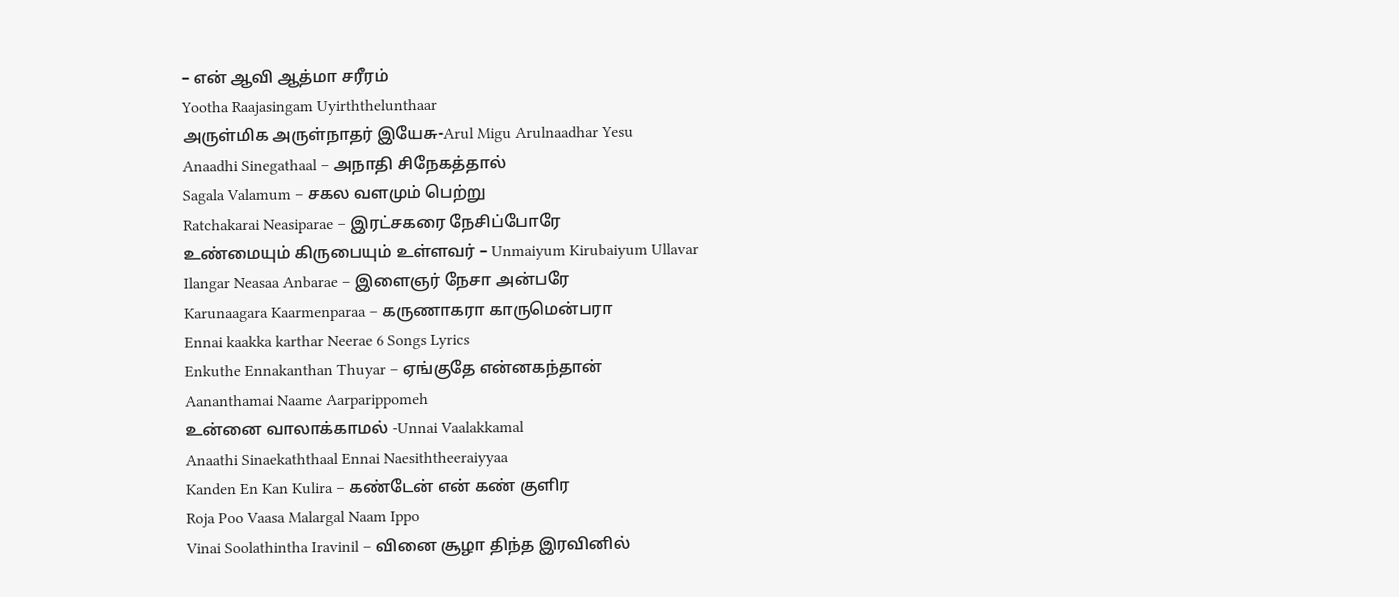– என் ஆவி ஆத்மா சரீரம்
Yootha Raajasingam Uyirththelunthaar
அருள்மிக அருள்நாதர் இயேசு-Arul Migu Arulnaadhar Yesu
Anaadhi Sinegathaal – அநாதி சிநேகத்தால்
Sagala Valamum – சகல வளமும் பெற்று
Ratchakarai Neasiparae – இரட்சகரை நேசிப்போரே
உண்மையும் கிருபையும் உள்ளவர் – Unmaiyum Kirubaiyum Ullavar
Ilangar Neasaa Anbarae – இளைஞர் நேசா அன்பரே
Karunaagara Kaarmenparaa – கருணாகரா காருமென்பரா
Ennai kaakka karthar Neerae 6 Songs Lyrics
Enkuthe Ennakanthan Thuyar – ஏங்குதே என்னகந்தான்
Aananthamai Naame Aarparippomeh
உன்னை வாலாக்காமல் -Unnai Vaalakkamal
Anaathi Sinaekaththaal Ennai Naesiththeeraiyyaa
Kanden En Kan Kulira – கண்டேன் என் கண் குளிர
Roja Poo Vaasa Malargal Naam Ippo
Vinai Soolathintha Iravinil – வினை சூழா திந்த இரவினில்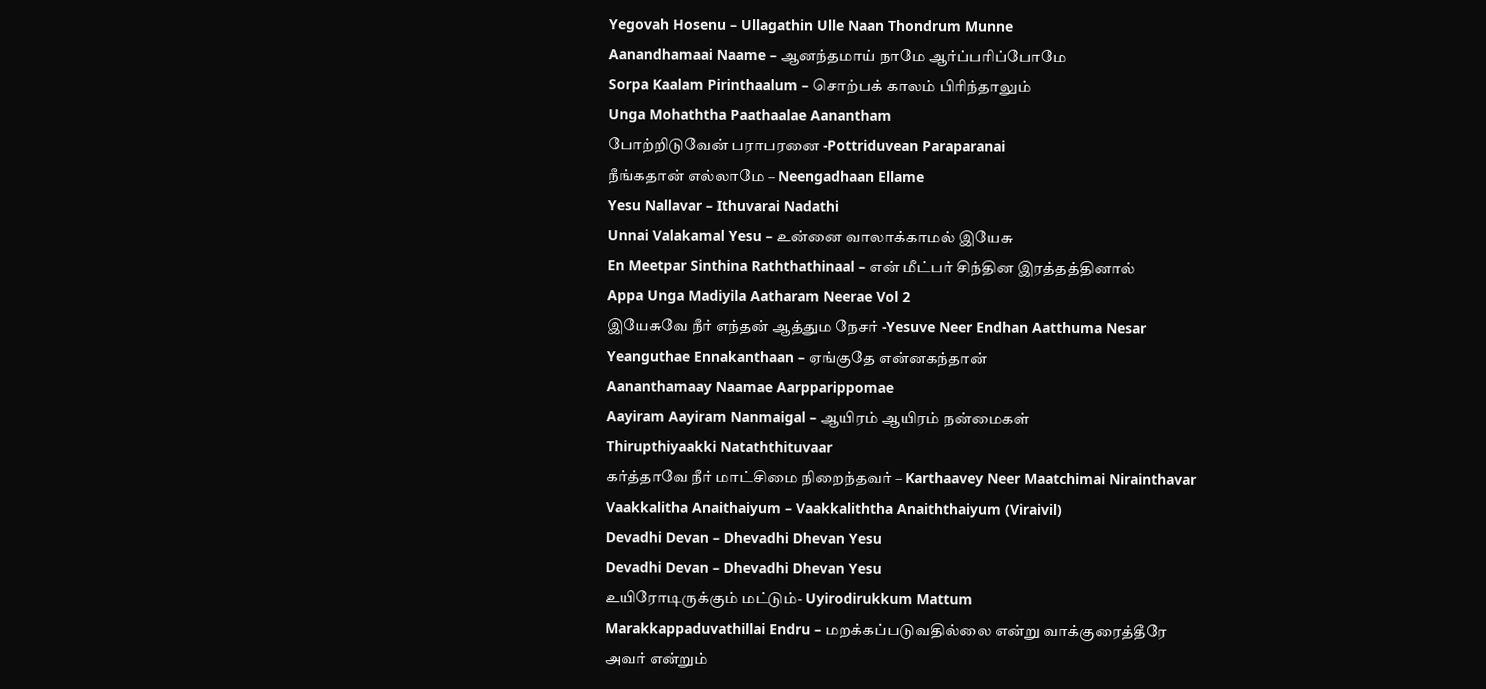Yegovah Hosenu – Ullagathin Ulle Naan Thondrum Munne
Aanandhamaai Naame – ஆனந்தமாய் நாமே ஆர்ப்பரிப்போமே
Sorpa Kaalam Pirinthaalum – சொற்பக் காலம் பிரிந்தாலும்
Unga Mohaththa Paathaalae Aanantham
போற்றிடுவேன் பராபரனை -Pottriduvean Paraparanai
நீங்கதான் எல்லாமே – Neengadhaan Ellame
Yesu Nallavar – Ithuvarai Nadathi
Unnai Valakamal Yesu – உன்னை வாலாக்காமல் இயேசு
En Meetpar Sinthina Raththathinaal – என் மீட்பர் சிந்தின இரத்தத்தினால்
Appa Unga Madiyila Aatharam Neerae Vol 2
இயேசுவே நீர் எந்தன் ஆத்தும நேசர் -Yesuve Neer Endhan Aatthuma Nesar
Yeanguthae Ennakanthaan – ஏங்குதே என்னகந்தான்
Aananthamaay Naamae Aarpparippomae
Aayiram Aayiram Nanmaigal – ஆயிரம் ஆயிரம் நன்மைகள்
Thirupthiyaakki Nataththituvaar
கர்த்தாவே நீர் மாட்சிமை நிறைந்தவர் – Karthaavey Neer Maatchimai Nirainthavar
Vaakkalitha Anaithaiyum – Vaakkaliththa Anaiththaiyum (Viraivil)
Devadhi Devan – Dhevadhi Dhevan Yesu
Devadhi Devan – Dhevadhi Dhevan Yesu
உயிரோடிருக்கும் மட்டும்- Uyirodirukkum Mattum
Marakkappaduvathillai Endru – மறக்கப்படுவதில்லை என்று வாக்குரைத்தீரே
அவர் என்றும்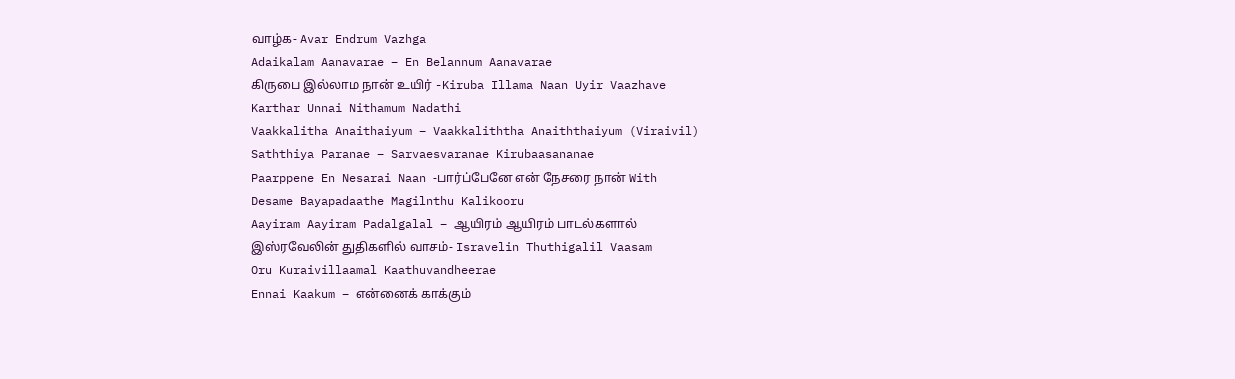வாழ்க- Avar Endrum Vazhga
Adaikalam Aanavarae – En Belannum Aanavarae
கிருபை இல்லாம நான் உயிர் -Kiruba Illama Naan Uyir Vaazhave
Karthar Unnai Nithamum Nadathi
Vaakkalitha Anaithaiyum – Vaakkaliththa Anaiththaiyum (Viraivil)
Saththiya Paranae – Sarvaesvaranae Kirubaasananae
Paarppene En Nesarai Naan -பார்ப்பேனே என் நேசரை நான் With
Desame Bayapadaathe Magilnthu Kalikooru
Aayiram Aayiram Padalgalal – ஆயிரம் ஆயிரம் பாடல்களால்
இஸ்ரவேலின் துதிகளில் வாசம்- Isravelin Thuthigalil Vaasam
Oru Kuraivillaamal Kaathuvandheerae
Ennai Kaakum – என்னைக் காக்கும்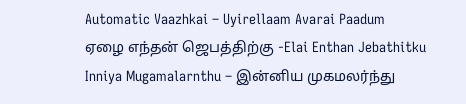Automatic Vaazhkai – Uyirellaam Avarai Paadum
ஏழை எந்தன் ஜெபத்திற்கு -Elai Enthan Jebathitku
Inniya Mugamalarnthu – இன்னிய முகமலர்ந்து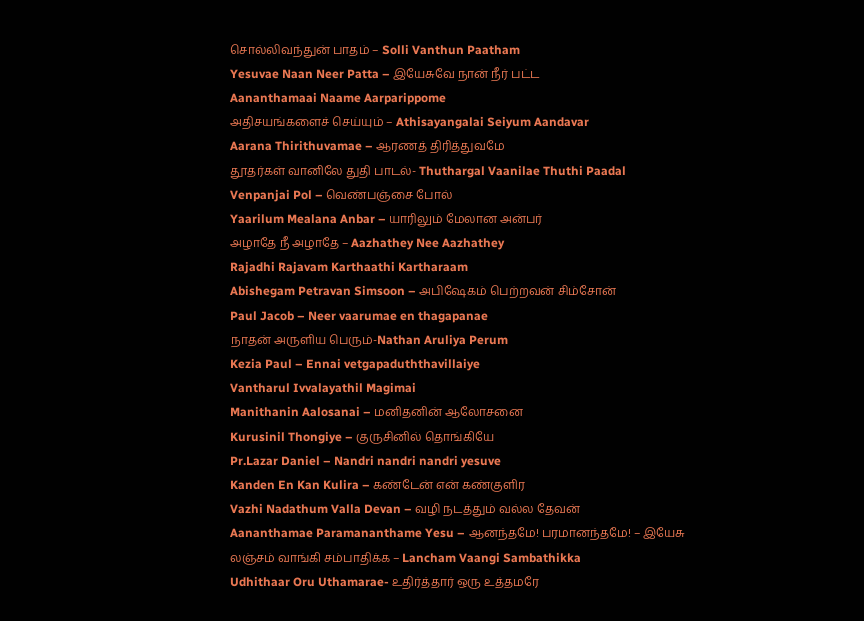சொல்லிவந்துன் பாதம் – Solli Vanthun Paatham
Yesuvae Naan Neer Patta – இயேசுவே நான் நீர் பட்ட
Aananthamaai Naame Aarparippome
அதிசயங்களைச் செய்யும் – Athisayangalai Seiyum Aandavar
Aarana Thirithuvamae – ஆரணத் திரித்துவமே
தூதர்கள் வானிலே துதி பாடல்- Thuthargal Vaanilae Thuthi Paadal
Venpanjai Pol – வெண்பஞ்சை போல்
Yaarilum Mealana Anbar – யாரிலும் மேலான அன்பர்
அழாதே நீ அழாதே – Aazhathey Nee Aazhathey
Rajadhi Rajavam Karthaathi Kartharaam
Abishegam Petravan Simsoon – அபிஷேகம் பெற்றவன் சிம்சோன்
Paul Jacob – Neer vaarumae en thagapanae
நாதன் அருளிய பெரும்-Nathan Aruliya Perum
Kezia Paul – Ennai vetgapaduththavillaiye
Vantharul Ivvalayathil Magimai
Manithanin Aalosanai – மனிதனின் ஆலோசனை
Kurusinil Thongiye – குருசினில் தொங்கியே
Pr.Lazar Daniel – Nandri nandri nandri yesuve
Kanden En Kan Kulira – கண்டேன் என் கண்குளிர
Vazhi Nadathum Valla Devan – வழி நடத்தும் வல்ல தேவன்
Aananthamae Paramananthame Yesu – ஆனந்தமே! பரமானந்தமே! – இயேசு
லஞ்சம் வாங்கி சம்பாதிக்க – Lancham Vaangi Sambathikka
Udhithaar Oru Uthamarae- உதிர்த்தார் ஒரு உத்தமரே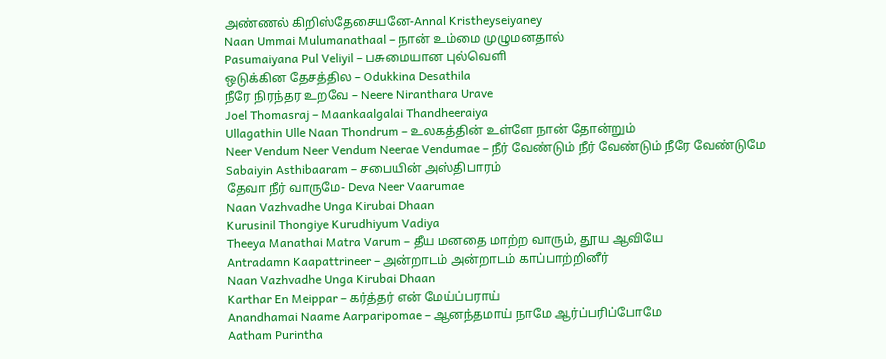அண்ணல் கிறிஸ்தேசையனே-Annal Kristheyseiyaney
Naan Ummai Mulumanathaal – நான் உம்மை முழுமனதால்
Pasumaiyana Pul Veliyil – பசுமையான புல்வெளி
ஒடுக்கின தேசத்தில – Odukkina Desathila
நீரே நிரந்தர உறவே – Neere Niranthara Urave
Joel Thomasraj – Maankaalgalai Thandheeraiya
Ullagathin Ulle Naan Thondrum – உலகத்தின் உள்ளே நான் தோன்றும்
Neer Vendum Neer Vendum Neerae Vendumae – நீர் வேண்டும் நீர் வேண்டும் நீரே வேண்டுமே
Sabaiyin Asthibaaram – சபையின் அஸ்திபாரம்
தேவா நீர் வாருமே- Deva Neer Vaarumae
Naan Vazhvadhe Unga Kirubai Dhaan
Kurusinil Thongiye Kurudhiyum Vadiya
Theeya Manathai Matra Varum – தீய மனதை மாற்ற வாரும், தூய ஆவியே
Antradamn Kaapattrineer – அன்றாடம் அன்றாடம் காப்பாற்றினீர்
Naan Vazhvadhe Unga Kirubai Dhaan
Karthar En Meippar – கர்த்தர் என் மேய்ப்பராய்
Anandhamai Naame Aarparipomae – ஆனந்தமாய் நாமே ஆர்ப்பரிப்போமே
Aatham Purintha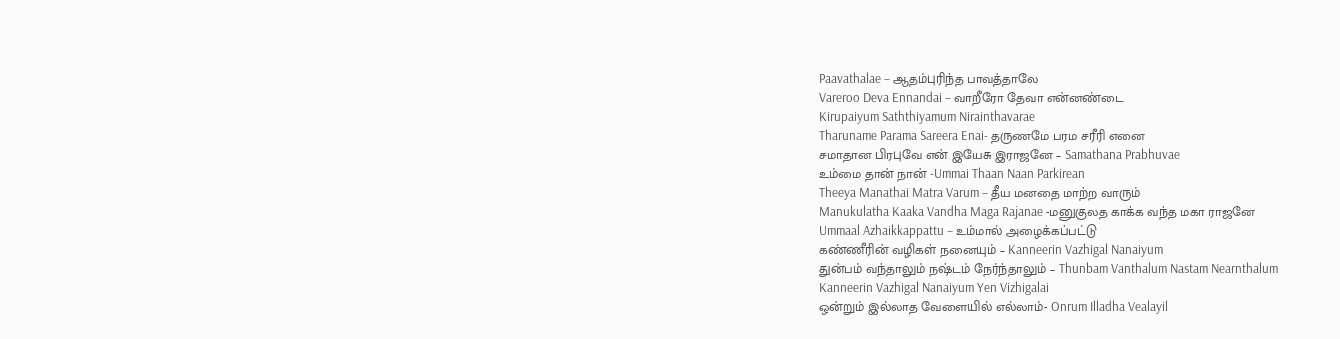Paavathalae – ஆதம்புரிந்த பாவத்தாலே
Vareroo Deva Ennandai – வாறீரோ தேவா என்னண்டை
Kirupaiyum Saththiyamum Nirainthavarae
Tharuname Parama Sareera Enai- தருணமே பரம சரீரி எனை
சமாதான பிரபுவே என் இயேசு இராஜனே – Samathana Prabhuvae
உம்மை தான் நான் -Ummai Thaan Naan Parkirean
Theeya Manathai Matra Varum – தீய மனதை மாற்ற வாரும்
Manukulatha Kaaka Vandha Maga Rajanae -மனுகுலத காக்க வந்த மகா ராஜனே
Ummaal Azhaikkappattu – உம்மால் அழைக்கப்பட்டு
கண்ணீரின் வழிகள் நனையும் – Kanneerin Vazhigal Nanaiyum
துன்பம் வந்தாலும் நஷ்டம் நேர்ந்தாலும் – Thunbam Vanthalum Nastam Nearnthalum
Kanneerin Vazhigal Nanaiyum Yen Vizhigalai
ஒன்றும் இல்லாத வேளையில் எல்லாம்- Onrum Illadha Vealayil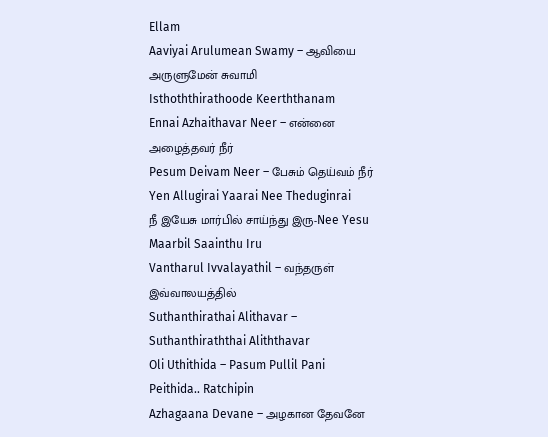Ellam
Aaviyai Arulumean Swamy – ஆவியை அருளுமேன் சுவாமி
Isthoththirathoode Keerththanam
Ennai Azhaithavar Neer – என்னை அழைத்தவர் நீர்
Pesum Deivam Neer – பேசும் தெய்வம் நீர்
Yen Allugirai Yaarai Nee Theduginrai
நீ இயேசு மார்பில் சாய்ந்து இரு-Nee Yesu Maarbil Saainthu Iru
Vantharul Ivvalayathil – வந்தருள் இவ்வாலயத்தில்
Suthanthirathai Alithavar – Suthanthiraththai Aliththavar
Oli Uthithida – Pasum Pullil Pani Peithida.. Ratchipin
Azhagaana Devane – அழகான தேவனே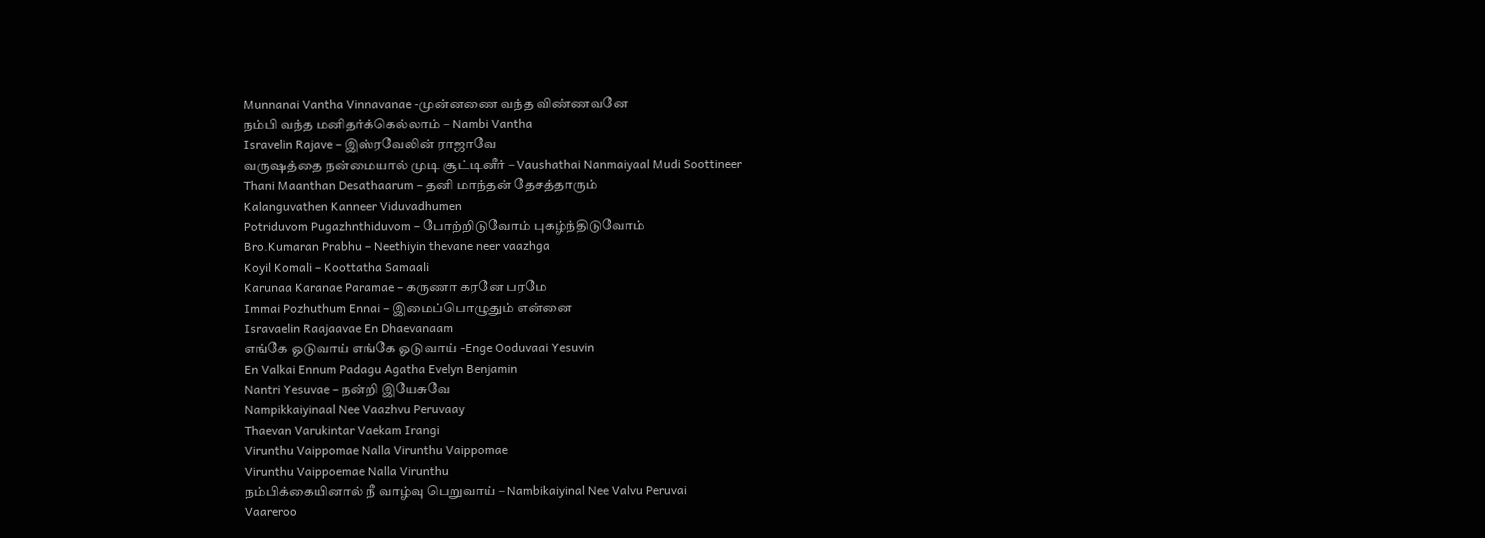Munnanai Vantha Vinnavanae -முன்னணை வந்த விண்ணவனே
நம்பி வந்த மனிதர்க்கெல்லாம் – Nambi Vantha
Isravelin Rajave – இஸ்ரவேலின் ராஜாவே
வருஷத்தை நன்மையால் முடி சூட்டினீர் – Vaushathai Nanmaiyaal Mudi Soottineer
Thani Maanthan Desathaarum – தனி மாந்தன் தேசத்தாரும்
Kalanguvathen Kanneer Viduvadhumen
Potriduvom Pugazhnthiduvom – போற்றிடுவோம் புகழ்ந்திடுவோம்
Bro.Kumaran Prabhu – Neethiyin thevane neer vaazhga
Koyil Komali – Koottatha Samaali
Karunaa Karanae Paramae – கருணா கரனே பரமே
Immai Pozhuthum Ennai – இமைப்பொழுதும் என்னை
Isravaelin Raajaavae En Dhaevanaam
எங்கே ஓடுவாய் எங்கே ஓடுவாய் -Enge Ooduvaai Yesuvin
En Valkai Ennum Padagu Agatha Evelyn Benjamin
Nantri Yesuvae – நன்றி இயேசுவே
Nampikkaiyinaal Nee Vaazhvu Peruvaay
Thaevan Varukintar Vaekam Irangi
Virunthu Vaippomae Nalla Virunthu Vaippomae
Virunthu Vaippoemae Nalla Virunthu
நம்பிக்கையினால் நீ வாழ்வு பெறுவாய் – Nambikaiyinal Nee Valvu Peruvai
Vaareroo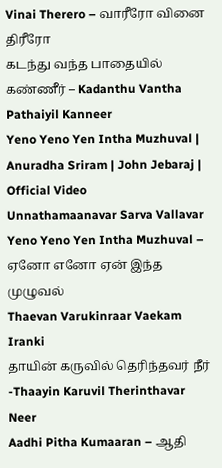Vinai Therero – வாரீரோ வினை திரீரோ
கடந்து வந்த பாதையில் கண்ணீர் – Kadanthu Vantha Pathaiyil Kanneer
Yeno Yeno Yen Intha Muzhuval | Anuradha Sriram | John Jebaraj | Official Video
Unnathamaanavar Sarva Vallavar
Yeno Yeno Yen Intha Muzhuval – ஏனோ எனோ ஏன் இந்த முழுவல்
Thaevan Varukinraar Vaekam Iranki
தாயின் கருவில் தெரிந்தவர் நீர் -Thaayin Karuvil Therinthavar Neer
Aadhi Pitha Kumaaran – ஆதி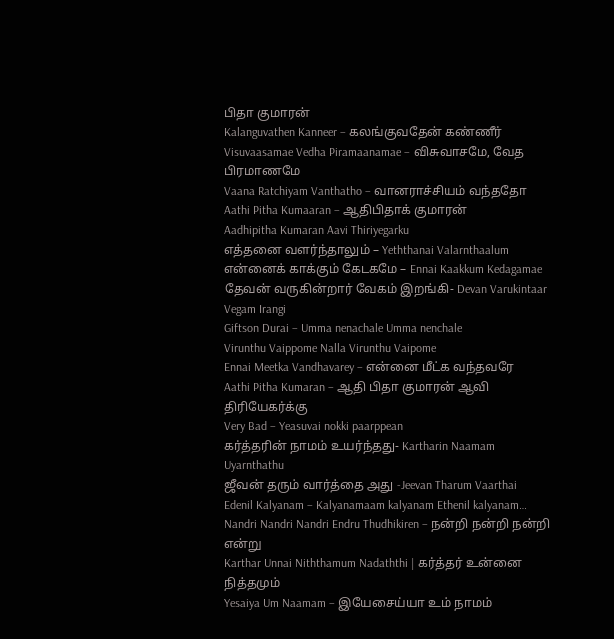பிதா குமாரன்
Kalanguvathen Kanneer – கலங்குவதேன் கண்ணீர்
Visuvaasamae Vedha Piramaanamae – விசுவாசமே, வேத பிரமாணமே
Vaana Ratchiyam Vanthatho – வானராச்சியம் வந்ததோ
Aathi Pitha Kumaaran – ஆதிபிதாக் குமாரன்
Aadhipitha Kumaran Aavi Thiriyegarku
எத்தனை வளர்ந்தாலும் – Yeththanai Valarnthaalum
என்னைக் காக்கும் கேடகமே – Ennai Kaakkum Kedagamae
தேவன் வருகின்றார் வேகம் இறங்கி- Devan Varukintaar Vegam Irangi
Giftson Durai – Umma nenachale Umma nenchale
Virunthu Vaippome Nalla Virunthu Vaipome
Ennai Meetka Vandhavarey – என்னை மீட்க வந்தவரே
Aathi Pitha Kumaran – ஆதி பிதா குமாரன் ஆவி திரியேகர்க்கு
Very Bad – Yeasuvai nokki paarppean
கர்த்தரின் நாமம் உயர்ந்தது- Kartharin Naamam Uyarnthathu
ஜீவன் தரும் வார்த்தை அது -Jeevan Tharum Vaarthai
Edenil Kalyanam – Kalyanamaam kalyanam Ethenil kalyanam…
Nandri Nandri Nandri Endru Thudhikiren – நன்றி நன்றி நன்றி என்று
Karthar Unnai Niththamum Nadaththi | கர்த்தர் உன்னை நித்தமும்
Yesaiya Um Naamam – இயேசைய்யா உம் நாமம்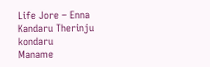Life Jore – Enna Kandaru Therinju kondaru
Maname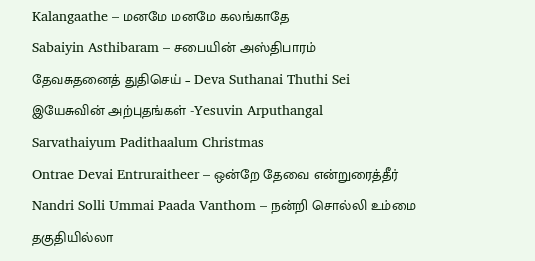Kalangaathe – மனமே மனமே கலங்காதே
Sabaiyin Asthibaram – சபையின் அஸ்திபாரம்
தேவசுதனைத் துதிசெய் – Deva Suthanai Thuthi Sei
இயேசுவின் அற்புதங்கள் -Yesuvin Arputhangal
Sarvathaiyum Padithaalum Christmas
Ontrae Devai Entruraitheer – ஒன்றே தேவை என்றுரைத்தீர்
Nandri Solli Ummai Paada Vanthom – நன்றி சொல்லி உம்மை
தகுதியில்லா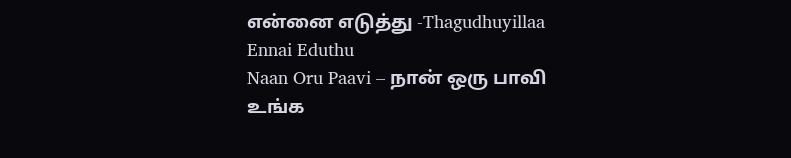என்னை எடுத்து -Thagudhuyillaa Ennai Eduthu
Naan Oru Paavi – நான் ஒரு பாவி
உங்க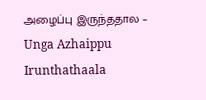அழைப்பு இருந்ததால – Unga Azhaippu Irunthathaala